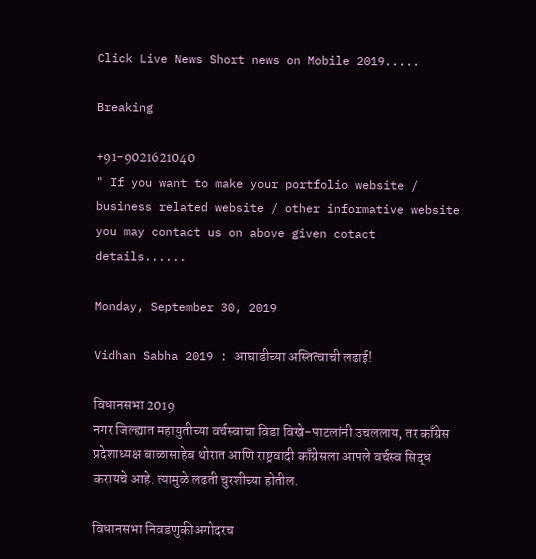Click Live News Short news on Mobile 2019.....

Breaking

+91-9021621040
" If you want to make your portfolio website / business related website / other informative website you may contact us on above given cotact details......

Monday, September 30, 2019

Vidhan Sabha 2019 : आघाडीच्या अस्तित्वाची लढाई!

विधानसभा 2019
नगर जिल्ह्यात महायुतीच्या वर्चस्वाचा विडा विखे-पाटलांनी उचललाय, तर काँग्रेस प्रदेशाध्यक्ष बाळासाहेब थोरात आणि राष्ट्रवादी काँग्रेसला आपले वर्चस्व सिद्ध करायचे आहे. त्यामुळे लढती चुरशीच्या होतील.

विधानसभा निवडणुकीअगोदरच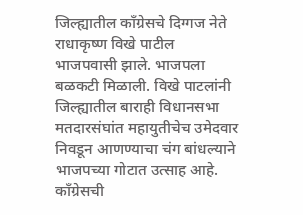जिल्ह्यातील काँग्रेसचे दिग्गज नेते राधाकृष्ण विखे पाटील भाजपवासी झाले. भाजपला बळकटी मिळाली. विखे पाटलांनी जिल्ह्यातील बाराही विधानसभा मतदारसंघांत महायुतीचेच उमेदवार निवडून आणण्याचा चंग बांधल्याने भाजपच्या गोटात उत्साह आहे. काँग्रेसची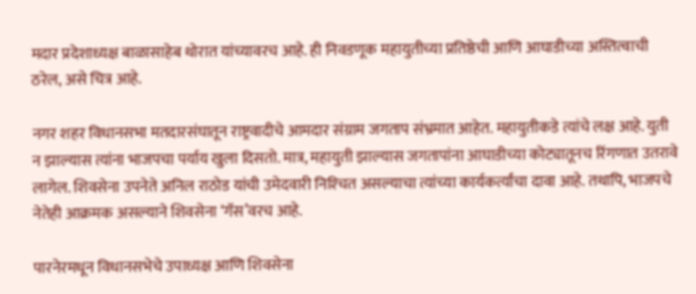मदार प्रदेशाध्यक्ष बाळासाहेब थोरात यांच्यावरच आहे. ही निवडणूक महायुतीच्या प्रतिष्ठेची आणि आघाडीच्या अस्तित्वाची ठरेल, असे चित्र आहे.

नगर शहर विधानसभा मतदारसंघातून राष्ट्रवादीचे आमदार संग्राम जगताप संभ्रमात आहेत. महायुतीकडे त्यांचे लक्ष आहे. युती न झाल्यास त्यांना भाजपचा पर्याय खुला दिसतो. मात्र, महायुती झाल्यास जगतापांना आघाडीच्या कोट्यातूनच रिंगणात उतरावे लागेल. शिवसेना उपनेते अनिल राठोड यांची उमेदवारी निश्‍चित असल्याचा त्यांच्या कार्यकर्त्यांचा दावा आहे. तथापि, भाजपचे नेतेही आक्रमक असल्याने शिवसेना ‘गॅस’वरच आहे.

पारनेरमधून विधानसभेचे उपाध्यक्ष आणि शिवसेना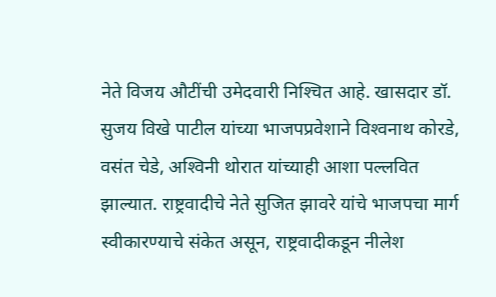नेते विजय औटींची उमेदवारी निश्‍चित आहे. खासदार डॉ. सुजय विखे पाटील यांच्या भाजपप्रवेशाने विश्‍वनाथ कोरडे, वसंत चेडे, अश्‍विनी थोरात यांच्याही आशा पल्लवित झाल्यात. राष्ट्रवादीचे नेते सुजित झावरे यांचे भाजपचा मार्ग स्वीकारण्याचे संकेत असून, राष्ट्रवादीकडून नीलेश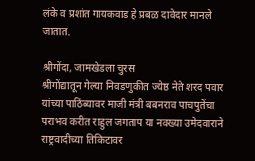लंके व प्रशांत गायकवाड हे प्रबळ दावेदार मानले जातात.

श्रीगोंदा, जामखेडला चुरस
श्रीगोंद्यातून गेल्या निवडणुकीत ज्येष्ठ नेते शरद पवार यांच्या पाठिंब्यावर माजी मंत्री बबनराव पाचपुतेंचा पराभव करीत राहुल जगताप या नवख्या उमेदवाराने राष्ट्रवादीच्या तिकिटावर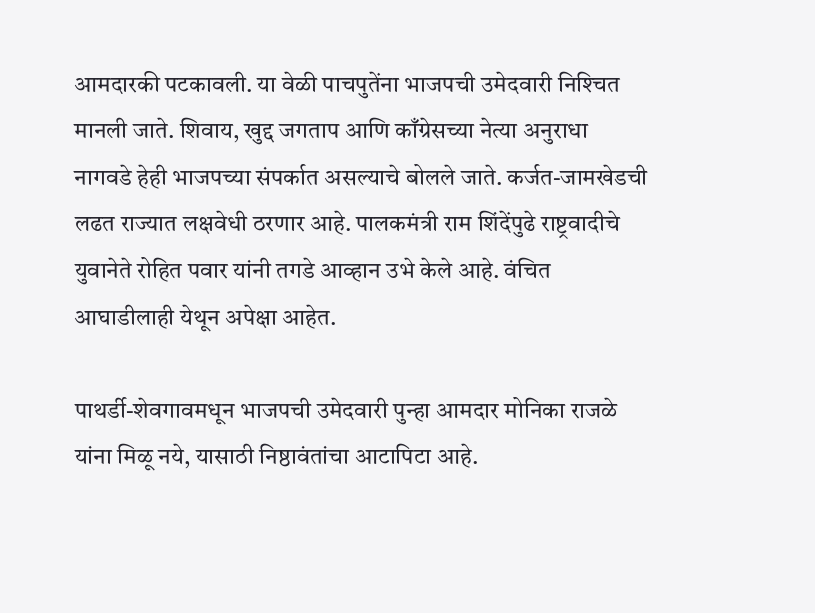आमदारकी पटकावली. या वेळी पाचपुतेंना भाजपची उमेदवारी निश्‍चित मानली जाते. शिवाय, खुद्द जगताप आणि काँग्रेसच्या नेत्या अनुराधा नागवडे हेही भाजपच्या संपर्कात असल्याचे बोलले जाते. कर्जत-जामखेडची लढत राज्यात लक्षवेधी ठरणार आहे. पालकमंत्री राम शिंदेंपुढे राष्ट्रवादीचे युवानेते रोहित पवार यांनी तगडे आव्हान उभे केले आहे. वंचित आघाडीलाही येथून अपेक्षा आहेत.

पाथर्डी-शेवगावमधून भाजपची उमेदवारी पुन्हा आमदार मोनिका राजळे यांना मिळू नये, यासाठी निष्ठावंतांचा आटापिटा आहे.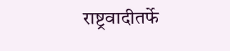राष्ट्रवादीतर्फे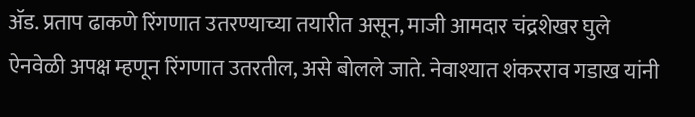ॲड. प्रताप ढाकणे रिंगणात उतरण्याच्या तयारीत असून, माजी आमदार चंद्रशेखर घुले ऐनवेळी अपक्ष म्हणून रिंगणात उतरतील, असे बोलले जाते. नेवाश्‍यात शंकरराव गडाख यांनी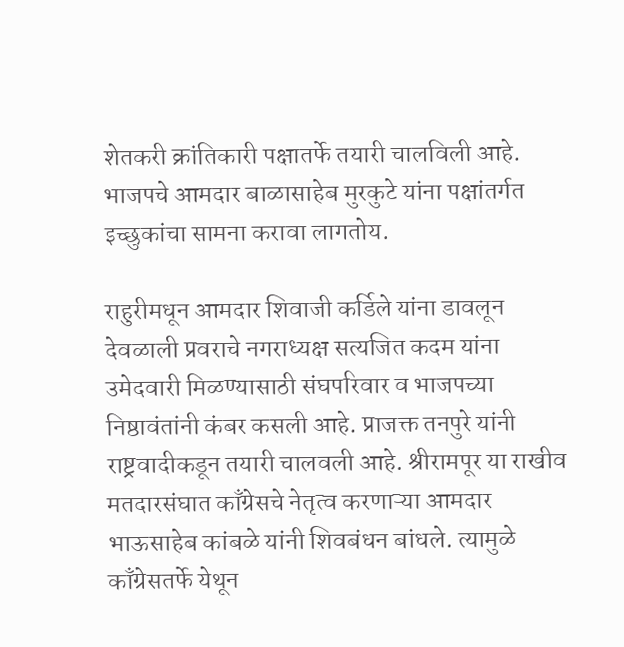शेतकरी क्रांतिकारी पक्षातर्फे तयारी चालविली आहे. भाजपचे आमदार बाळासाहेब मुरकुटे यांना पक्षांतर्गत इच्छुकांचा सामना करावा लागतोय.

राहुरीमधून आमदार शिवाजी कर्डिले यांना डावलून देवळाली प्रवराचे नगराध्यक्ष सत्यजित कदम यांना उमेदवारी मिळण्यासाठी संघपरिवार व भाजपच्या निष्ठावंतांनी कंबर कसली आहे. प्राजक्त तनपुरे यांनी राष्ट्रवादीकडून तयारी चालवली आहे. श्रीरामपूर या राखीव मतदारसंघात काँग्रेसचे नेतृत्व करणाऱ्या आमदार भाऊसाहेब कांबळे यांनी शिवबंधन बांधले. त्यामुळे काँग्रेसतर्फे येथून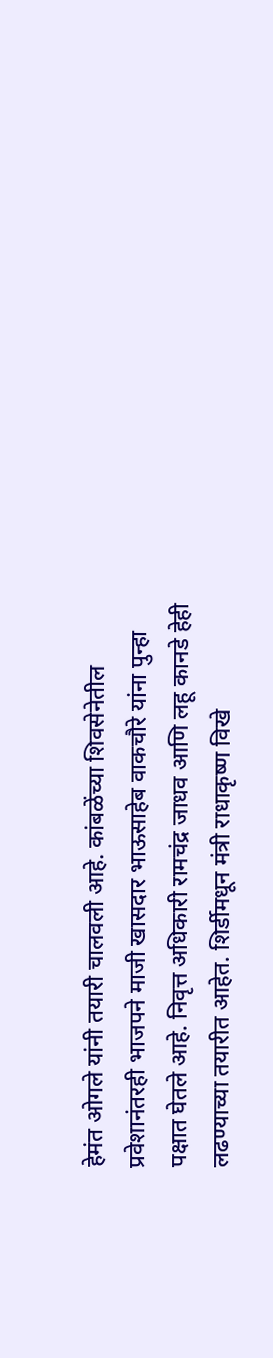हेमंत ओगले यांनी तयारी चालवली आहे. कांबळेंच्या शिवसेनेतील प्रवेशानंतरही भाजपने माजी खासदार भाऊसाहेब वाकचौरे यांना पुन्हा पक्षात घेतले आहे. निवृत्त अधिकारी रामचंद्र जाधव आणि लहू कानडे हेही लढण्याच्या तयारीत आहेत. शिर्डीमधून मंत्री राधाकृष्ण विखे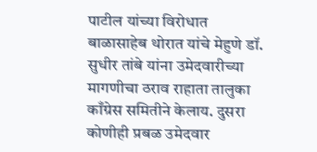पाटील यांच्या विरोधात बाळासाहेब थोरात यांचे मेहुणे डॉ. सुधीर तांबे यांना उमेदवारीच्या मागणीचा ठराव राहाता तालुका काँग्रेस समितीने केलाय. दुसरा कोणीही प्रबळ उमेदवार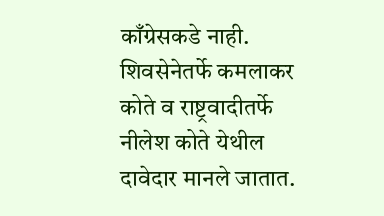काँग्रेसकडे नाही. शिवसेनेतर्फे कमलाकर कोते व राष्ट्रवादीतर्फे नीलेश कोते येथील दावेदार मानले जातात.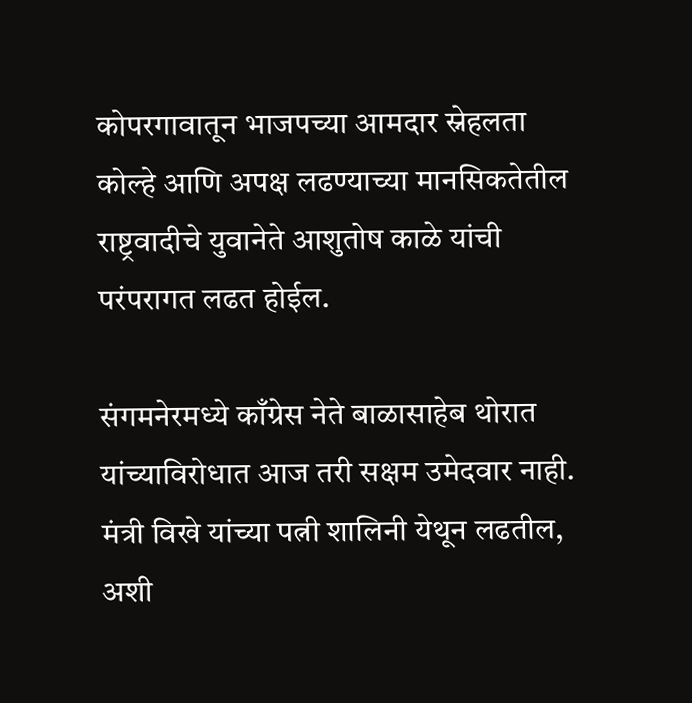कोपरगावातून भाजपच्या आमदार स्नेहलता कोल्हे आणि अपक्ष लढण्याच्या मानसिकतेतील राष्ट्रवादीचे युवानेते आशुतोष काळे यांची परंपरागत लढत होईल.

संगमनेरमध्ये काँग्रेस नेते बाळासाहेब थोरात यांच्याविरोधात आज तरी सक्षम उमेदवार नाही. मंत्री विखे यांच्या पत्नी शालिनी येथून लढतील, अशी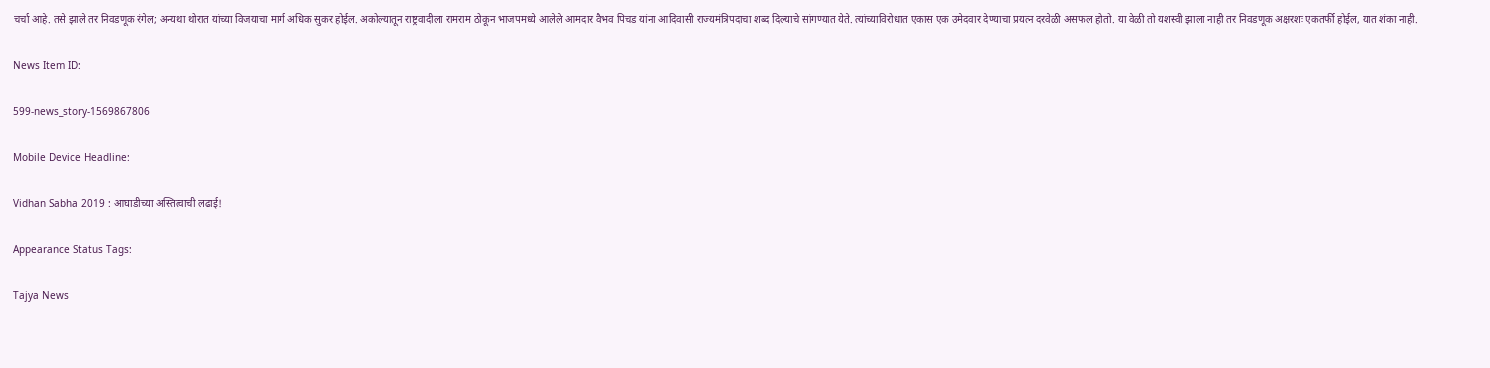चर्चा आहे. तसे झाले तर निवडणूक रंगेल; अन्यथा थोरात यांच्या विजयाचा मार्ग अधिक सुकर होईल. अकोल्यातून राष्ट्रवादीला रामराम ठोकून भाजपमध्ये आलेले आमदार वैभव पिचड यांना आदिवासी राज्यमंत्रिपदाचा शब्द दिल्याचे सांगण्यात येते. त्यांच्याविरोधात एकास एक उमेदवार देण्याचा प्रयत्न दरवेळी असफल होतो. या वेळी तो यशस्वी झाला नाही तर निवडणूक अक्षरशः एकतर्फी होईल, यात शंका नाही.

News Item ID:

599-news_story-1569867806

Mobile Device Headline:

Vidhan Sabha 2019 : आघाडीच्या अस्तित्वाची लढाई!

Appearance Status Tags:

Tajya News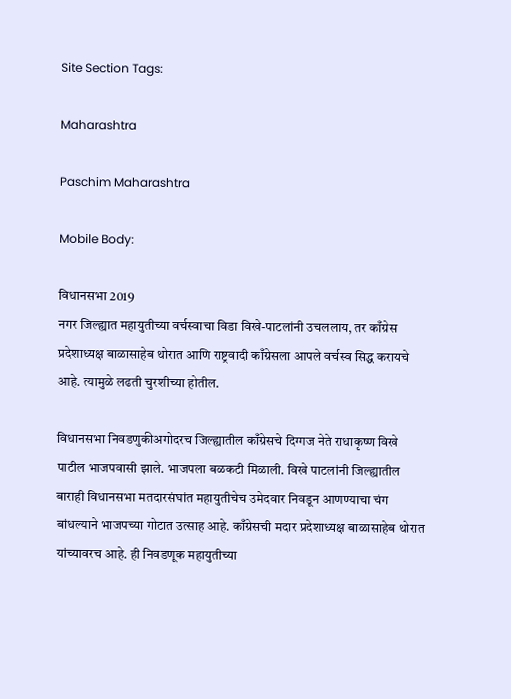Site Section Tags:

Maharashtra

Paschim Maharashtra

Mobile Body:

विधानसभा 2019
नगर जिल्ह्यात महायुतीच्या वर्चस्वाचा विडा विखे-पाटलांनी उचललाय, तर काँग्रेस प्रदेशाध्यक्ष बाळासाहेब थोरात आणि राष्ट्रवादी काँग्रेसला आपले वर्चस्व सिद्ध करायचे आहे. त्यामुळे लढती चुरशीच्या होतील.

विधानसभा निवडणुकीअगोदरच जिल्ह्यातील काँग्रेसचे दिग्गज नेते राधाकृष्ण विखे पाटील भाजपवासी झाले. भाजपला बळकटी मिळाली. विखे पाटलांनी जिल्ह्यातील बाराही विधानसभा मतदारसंघांत महायुतीचेच उमेदवार निवडून आणण्याचा चंग बांधल्याने भाजपच्या गोटात उत्साह आहे. काँग्रेसची मदार प्रदेशाध्यक्ष बाळासाहेब थोरात यांच्यावरच आहे. ही निवडणूक महायुतीच्या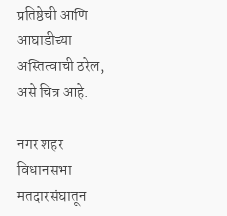प्रतिष्ठेची आणि आघाडीच्या अस्तित्वाची ठरेल, असे चित्र आहे.

नगर शहर विधानसभा मतदारसंघातून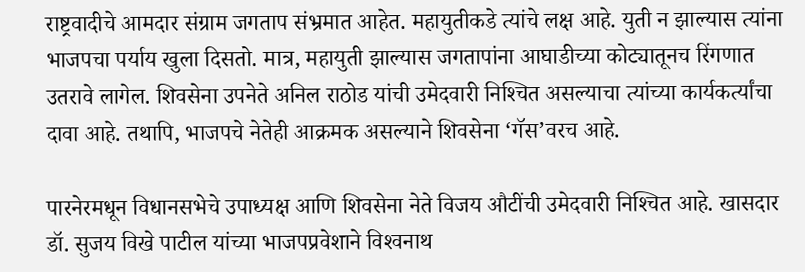राष्ट्रवादीचे आमदार संग्राम जगताप संभ्रमात आहेत. महायुतीकडे त्यांचे लक्ष आहे. युती न झाल्यास त्यांना भाजपचा पर्याय खुला दिसतो. मात्र, महायुती झाल्यास जगतापांना आघाडीच्या कोट्यातूनच रिंगणात उतरावे लागेल. शिवसेना उपनेते अनिल राठोड यांची उमेदवारी निश्‍चित असल्याचा त्यांच्या कार्यकर्त्यांचा दावा आहे. तथापि, भाजपचे नेतेही आक्रमक असल्याने शिवसेना ‘गॅस’वरच आहे.

पारनेरमधून विधानसभेचे उपाध्यक्ष आणि शिवसेना नेते विजय औटींची उमेदवारी निश्‍चित आहे. खासदार डॉ. सुजय विखे पाटील यांच्या भाजपप्रवेशाने विश्‍वनाथ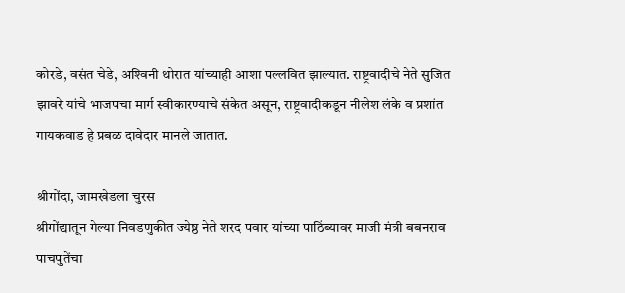कोरडे, वसंत चेडे, अश्‍विनी थोरात यांच्याही आशा पल्लवित झाल्यात. राष्ट्रवादीचे नेते सुजित झावरे यांचे भाजपचा मार्ग स्वीकारण्याचे संकेत असून, राष्ट्रवादीकडून नीलेश लंके व प्रशांत गायकवाड हे प्रबळ दावेदार मानले जातात.

श्रीगोंदा, जामखेडला चुरस
श्रीगोंद्यातून गेल्या निवडणुकीत ज्येष्ठ नेते शरद पवार यांच्या पाठिंब्यावर माजी मंत्री बबनराव पाचपुतेंचा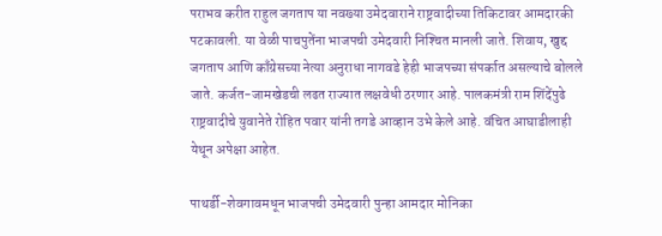पराभव करीत राहुल जगताप या नवख्या उमेदवाराने राष्ट्रवादीच्या तिकिटावर आमदारकी पटकावली. या वेळी पाचपुतेंना भाजपची उमेदवारी निश्‍चित मानली जाते. शिवाय, खुद्द जगताप आणि काँग्रेसच्या नेत्या अनुराधा नागवडे हेही भाजपच्या संपर्कात असल्याचे बोलले जाते. कर्जत-जामखेडची लढत राज्यात लक्षवेधी ठरणार आहे. पालकमंत्री राम शिंदेंपुढे राष्ट्रवादीचे युवानेते रोहित पवार यांनी तगडे आव्हान उभे केले आहे. वंचित आघाडीलाही येथून अपेक्षा आहेत.

पाथर्डी-शेवगावमधून भाजपची उमेदवारी पुन्हा आमदार मोनिका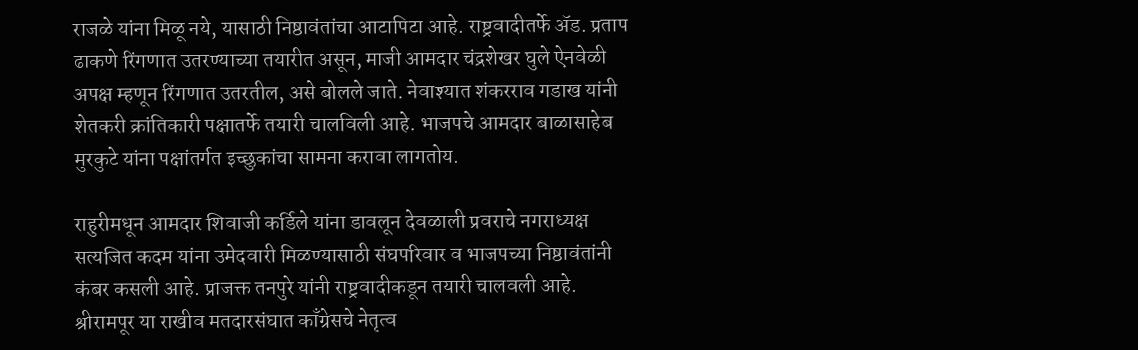राजळे यांना मिळू नये, यासाठी निष्ठावंतांचा आटापिटा आहे. राष्ट्रवादीतर्फे ॲड. प्रताप ढाकणे रिंगणात उतरण्याच्या तयारीत असून, माजी आमदार चंद्रशेखर घुले ऐनवेळी अपक्ष म्हणून रिंगणात उतरतील, असे बोलले जाते. नेवाश्‍यात शंकरराव गडाख यांनी शेतकरी क्रांतिकारी पक्षातर्फे तयारी चालविली आहे. भाजपचे आमदार बाळासाहेब मुरकुटे यांना पक्षांतर्गत इच्छुकांचा सामना करावा लागतोय.

राहुरीमधून आमदार शिवाजी कर्डिले यांना डावलून देवळाली प्रवराचे नगराध्यक्ष सत्यजित कदम यांना उमेदवारी मिळण्यासाठी संघपरिवार व भाजपच्या निष्ठावंतांनी कंबर कसली आहे. प्राजक्त तनपुरे यांनी राष्ट्रवादीकडून तयारी चालवली आहे. श्रीरामपूर या राखीव मतदारसंघात काँग्रेसचे नेतृत्व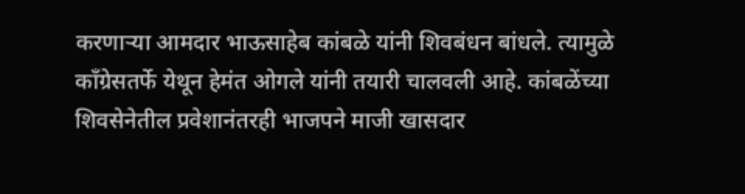करणाऱ्या आमदार भाऊसाहेब कांबळे यांनी शिवबंधन बांधले. त्यामुळे काँग्रेसतर्फे येथून हेमंत ओगले यांनी तयारी चालवली आहे. कांबळेंच्या शिवसेनेतील प्रवेशानंतरही भाजपने माजी खासदार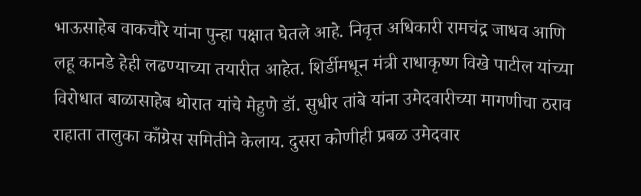भाऊसाहेब वाकचौरे यांना पुन्हा पक्षात घेतले आहे. निवृत्त अधिकारी रामचंद्र जाधव आणि लहू कानडे हेही लढण्याच्या तयारीत आहेत. शिर्डीमधून मंत्री राधाकृष्ण विखे पाटील यांच्या विरोधात बाळासाहेब थोरात यांचे मेहुणे डॉ. सुधीर तांबे यांना उमेदवारीच्या मागणीचा ठराव राहाता तालुका काँग्रेस समितीने केलाय. दुसरा कोणीही प्रबळ उमेदवार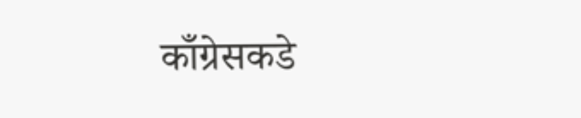काँग्रेसकडे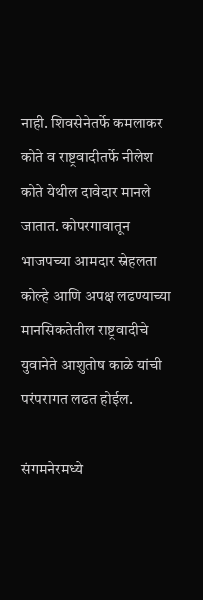नाही. शिवसेनेतर्फे कमलाकर कोते व राष्ट्रवादीतर्फे नीलेश कोते येथील दावेदार मानले जातात. कोपरगावातून भाजपच्या आमदार स्नेहलता कोल्हे आणि अपक्ष लढण्याच्या मानसिकतेतील राष्ट्रवादीचे युवानेते आशुतोष काळे यांची परंपरागत लढत होईल.

संगमनेरमध्ये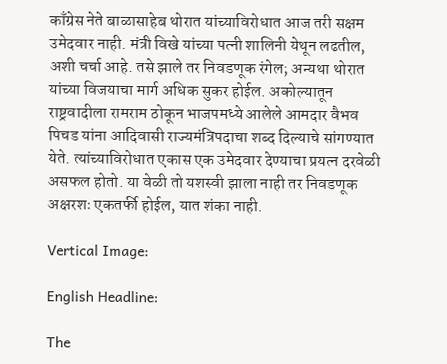काँग्रेस नेते बाळासाहेब थोरात यांच्याविरोधात आज तरी सक्षम उमेदवार नाही. मंत्री विखे यांच्या पत्नी शालिनी येथून लढतील, अशी चर्चा आहे. तसे झाले तर निवडणूक रंगेल; अन्यथा थोरात यांच्या विजयाचा मार्ग अधिक सुकर होईल. अकोल्यातून राष्ट्रवादीला रामराम ठोकून भाजपमध्ये आलेले आमदार वैभव पिचड यांना आदिवासी राज्यमंत्रिपदाचा शब्द दिल्याचे सांगण्यात येते. त्यांच्याविरोधात एकास एक उमेदवार देण्याचा प्रयत्न दरवेळी असफल होतो. या वेळी तो यशस्वी झाला नाही तर निवडणूक अक्षरशः एकतर्फी होईल, यात शंका नाही.

Vertical Image:

English Headline:

The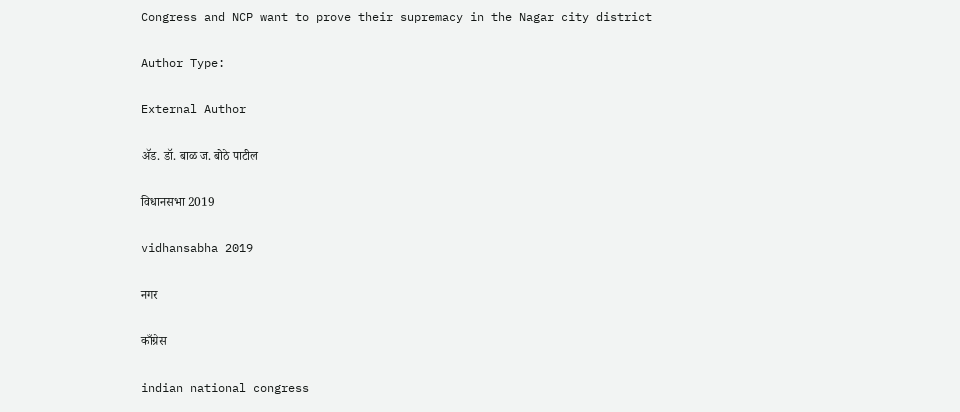Congress and NCP want to prove their supremacy in the Nagar city district

Author Type:

External Author

ॲड. डॉ. बाळ ज. बोठे पाटील

विधानसभा 2019

vidhansabha 2019

नगर

काँग्रेस

indian national congress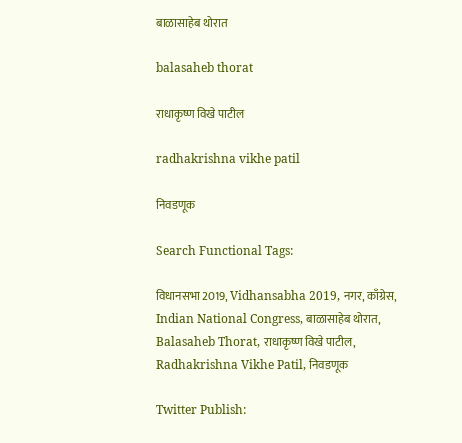बाळासाहेब थोरात

balasaheb thorat

राधाकृष्ण विखे पाटील

radhakrishna vikhe patil

निवडणूक

Search Functional Tags:

विधानसभा 2019, Vidhansabha 2019, नगर, काँग्रेस, Indian National Congress, बाळासाहेब थोरात, Balasaheb Thorat, राधाकृष्ण विखे पाटील, Radhakrishna Vikhe Patil, निवडणूक

Twitter Publish: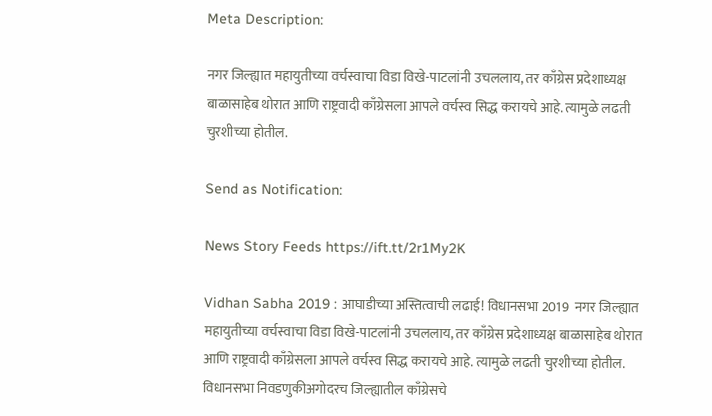Meta Description:

नगर जिल्ह्यात महायुतीच्या वर्चस्वाचा विडा विखे-पाटलांनी उचललाय, तर काँग्रेस प्रदेशाध्यक्ष बाळासाहेब थोरात आणि राष्ट्रवादी काँग्रेसला आपले वर्चस्व सिद्ध करायचे आहे. त्यामुळे लढती चुरशीच्या होतील.

Send as Notification:

News Story Feeds https://ift.tt/2r1My2K

Vidhan Sabha 2019 : आघाडीच्या अस्तित्वाची लढाई! विधानसभा 2019  नगर जिल्ह्यात महायुतीच्या वर्चस्वाचा विडा विखे-पाटलांनी उचललाय, तर काँग्रेस प्रदेशाध्यक्ष बाळासाहेब थोरात आणि राष्ट्रवादी काँग्रेसला आपले वर्चस्व सिद्ध करायचे आहे. त्यामुळे लढती चुरशीच्या होतील. विधानसभा निवडणुकीअगोदरच जिल्ह्यातील काँग्रेसचे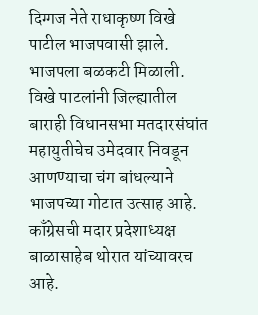दिग्गज नेते राधाकृष्ण विखे पाटील भाजपवासी झाले. भाजपला बळकटी मिळाली. विखे पाटलांनी जिल्ह्यातील बाराही विधानसभा मतदारसंघांत महायुतीचेच उमेदवार निवडून आणण्याचा चंग बांधल्याने भाजपच्या गोटात उत्साह आहे. काँग्रेसची मदार प्रदेशाध्यक्ष बाळासाहेब थोरात यांच्यावरच आहे.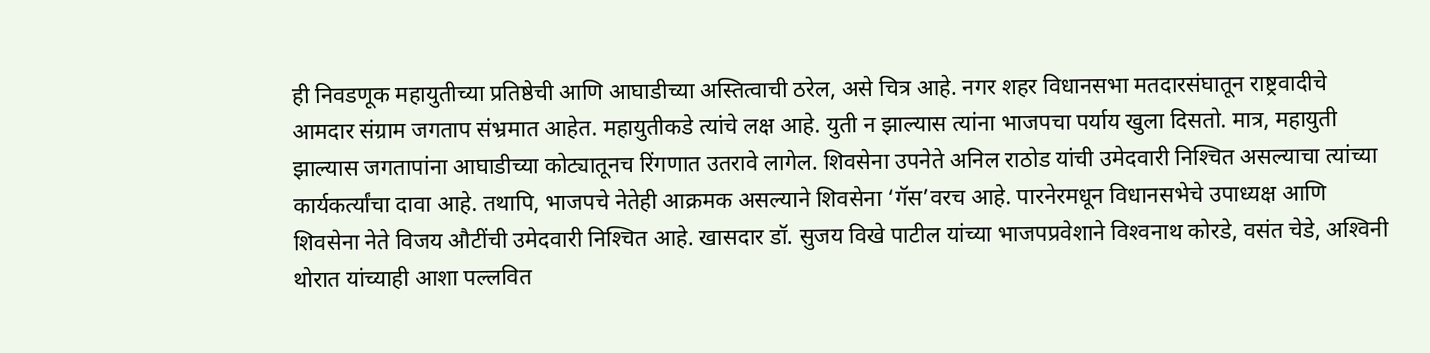ही निवडणूक महायुतीच्या प्रतिष्ठेची आणि आघाडीच्या अस्तित्वाची ठरेल, असे चित्र आहे. नगर शहर विधानसभा मतदारसंघातून राष्ट्रवादीचे आमदार संग्राम जगताप संभ्रमात आहेत. महायुतीकडे त्यांचे लक्ष आहे. युती न झाल्यास त्यांना भाजपचा पर्याय खुला दिसतो. मात्र, महायुती झाल्यास जगतापांना आघाडीच्या कोट्यातूनच रिंगणात उतरावे लागेल. शिवसेना उपनेते अनिल राठोड यांची उमेदवारी निश्‍चित असल्याचा त्यांच्या कार्यकर्त्यांचा दावा आहे. तथापि, भाजपचे नेतेही आक्रमक असल्याने शिवसेना ‘गॅस’वरच आहे. पारनेरमधून विधानसभेचे उपाध्यक्ष आणि शिवसेना नेते विजय औटींची उमेदवारी निश्‍चित आहे. खासदार डॉ. सुजय विखे पाटील यांच्या भाजपप्रवेशाने विश्‍वनाथ कोरडे, वसंत चेडे, अश्‍विनी थोरात यांच्याही आशा पल्लवित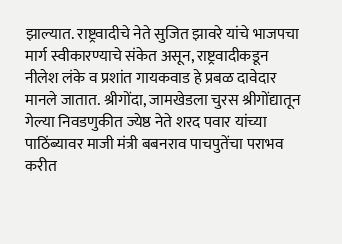झाल्यात. राष्ट्रवादीचे नेते सुजित झावरे यांचे भाजपचा मार्ग स्वीकारण्याचे संकेत असून, राष्ट्रवादीकडून नीलेश लंके व प्रशांत गायकवाड हे प्रबळ दावेदार मानले जातात. श्रीगोंदा, जामखेडला चुरस श्रीगोंद्यातून गेल्या निवडणुकीत ज्येष्ठ नेते शरद पवार यांच्या पाठिंब्यावर माजी मंत्री बबनराव पाचपुतेंचा पराभव करीत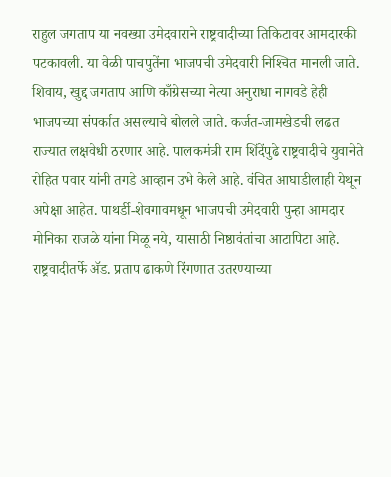राहुल जगताप या नवख्या उमेदवाराने राष्ट्रवादीच्या तिकिटावर आमदारकी पटकावली. या वेळी पाचपुतेंना भाजपची उमेदवारी निश्‍चित मानली जाते. शिवाय, खुद्द जगताप आणि काँग्रेसच्या नेत्या अनुराधा नागवडे हेही भाजपच्या संपर्कात असल्याचे बोलले जाते. कर्जत-जामखेडची लढत राज्यात लक्षवेधी ठरणार आहे. पालकमंत्री राम शिंदेंपुढे राष्ट्रवादीचे युवानेते रोहित पवार यांनी तगडे आव्हान उभे केले आहे. वंचित आघाडीलाही येथून अपेक्षा आहेत. पाथर्डी-शेवगावमधून भाजपची उमेदवारी पुन्हा आमदार मोनिका राजळे यांना मिळू नये, यासाठी निष्ठावंतांचा आटापिटा आहे. राष्ट्रवादीतर्फे ॲड. प्रताप ढाकणे रिंगणात उतरण्याच्या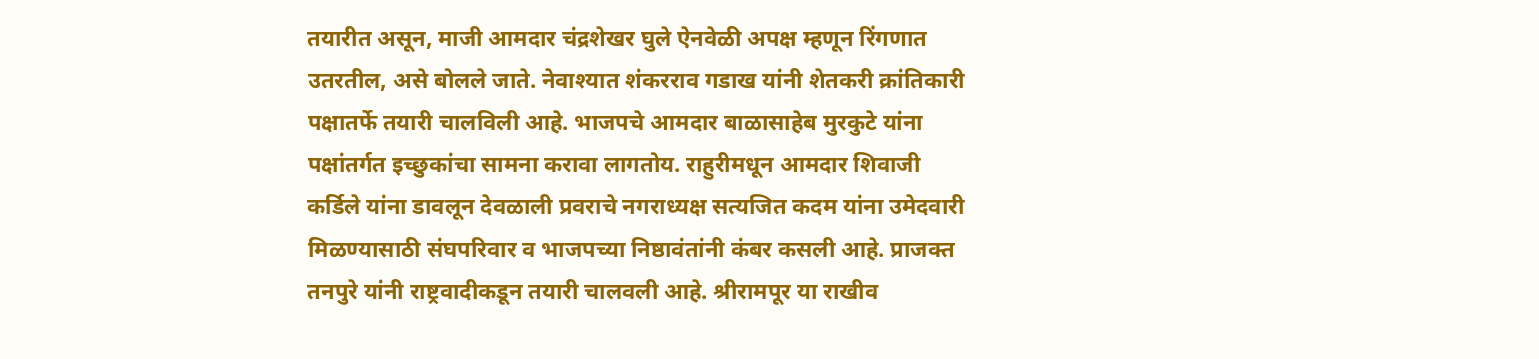तयारीत असून, माजी आमदार चंद्रशेखर घुले ऐनवेळी अपक्ष म्हणून रिंगणात उतरतील, असे बोलले जाते. नेवाश्‍यात शंकरराव गडाख यांनी शेतकरी क्रांतिकारी पक्षातर्फे तयारी चालविली आहे. भाजपचे आमदार बाळासाहेब मुरकुटे यांना पक्षांतर्गत इच्छुकांचा सामना करावा लागतोय. राहुरीमधून आमदार शिवाजी कर्डिले यांना डावलून देवळाली प्रवराचे नगराध्यक्ष सत्यजित कदम यांना उमेदवारी मिळण्यासाठी संघपरिवार व भाजपच्या निष्ठावंतांनी कंबर कसली आहे. प्राजक्त तनपुरे यांनी राष्ट्रवादीकडून तयारी चालवली आहे. श्रीरामपूर या राखीव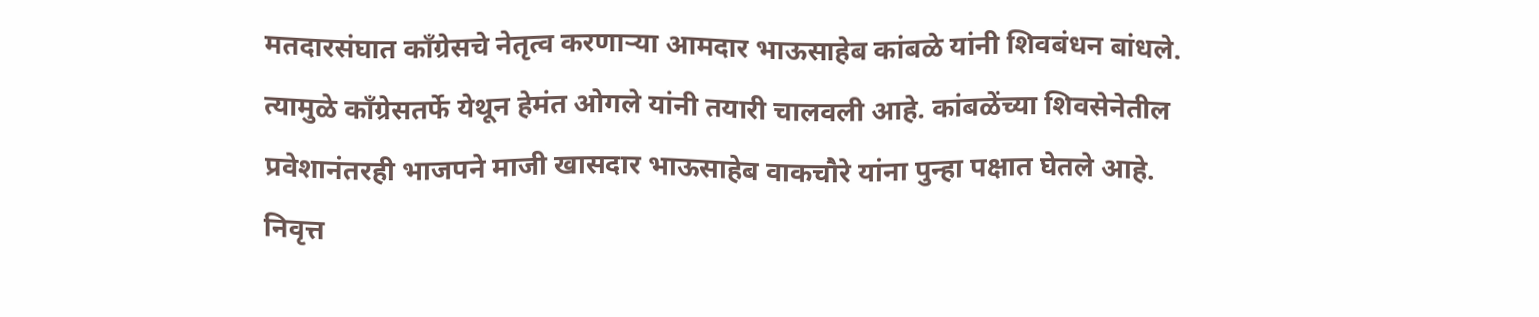मतदारसंघात काँग्रेसचे नेतृत्व करणाऱ्या आमदार भाऊसाहेब कांबळे यांनी शिवबंधन बांधले. त्यामुळे काँग्रेसतर्फे येथून हेमंत ओगले यांनी तयारी चालवली आहे. कांबळेंच्या शिवसेनेतील प्रवेशानंतरही भाजपने माजी खासदार भाऊसाहेब वाकचौरे यांना पुन्हा पक्षात घेतले आहे. निवृत्त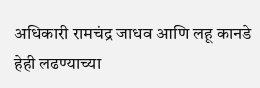अधिकारी रामचंद्र जाधव आणि लहू कानडे हेही लढण्याच्या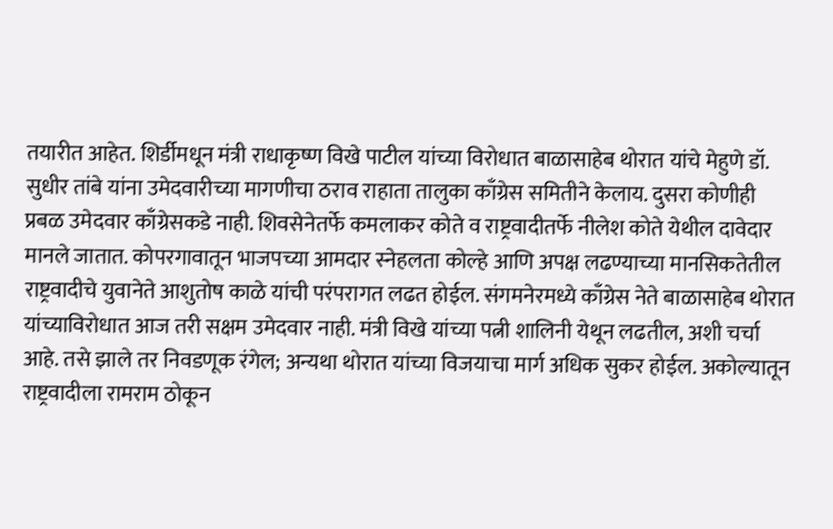तयारीत आहेत. शिर्डीमधून मंत्री राधाकृष्ण विखे पाटील यांच्या विरोधात बाळासाहेब थोरात यांचे मेहुणे डॉ. सुधीर तांबे यांना उमेदवारीच्या मागणीचा ठराव राहाता तालुका काँग्रेस समितीने केलाय. दुसरा कोणीही प्रबळ उमेदवार काँग्रेसकडे नाही. शिवसेनेतर्फे कमलाकर कोते व राष्ट्रवादीतर्फे नीलेश कोते येथील दावेदार मानले जातात. कोपरगावातून भाजपच्या आमदार स्नेहलता कोल्हे आणि अपक्ष लढण्याच्या मानसिकतेतील राष्ट्रवादीचे युवानेते आशुतोष काळे यांची परंपरागत लढत होईल. संगमनेरमध्ये काँग्रेस नेते बाळासाहेब थोरात यांच्याविरोधात आज तरी सक्षम उमेदवार नाही. मंत्री विखे यांच्या पत्नी शालिनी येथून लढतील, अशी चर्चा आहे. तसे झाले तर निवडणूक रंगेल; अन्यथा थोरात यांच्या विजयाचा मार्ग अधिक सुकर होईल. अकोल्यातून राष्ट्रवादीला रामराम ठोकून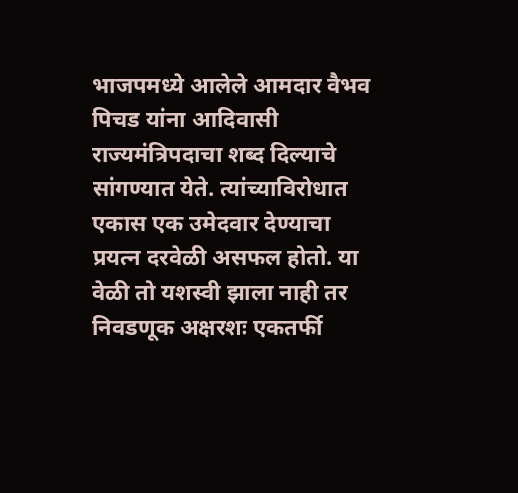भाजपमध्ये आलेले आमदार वैभव पिचड यांना आदिवासी राज्यमंत्रिपदाचा शब्द दिल्याचे सांगण्यात येते. त्यांच्याविरोधात एकास एक उमेदवार देण्याचा प्रयत्न दरवेळी असफल होतो. या वेळी तो यशस्वी झाला नाही तर निवडणूक अक्षरशः एकतर्फी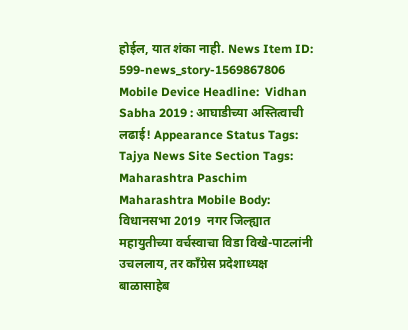होईल, यात शंका नाही. News Item ID:  599-news_story-1569867806 Mobile Device Headline:  Vidhan Sabha 2019 : आघाडीच्या अस्तित्वाची लढाई! Appearance Status Tags:  Tajya News Site Section Tags:  Maharashtra Paschim Maharashtra Mobile Body:  विधानसभा 2019  नगर जिल्ह्यात महायुतीच्या वर्चस्वाचा विडा विखे-पाटलांनी उचललाय, तर काँग्रेस प्रदेशाध्यक्ष बाळासाहेब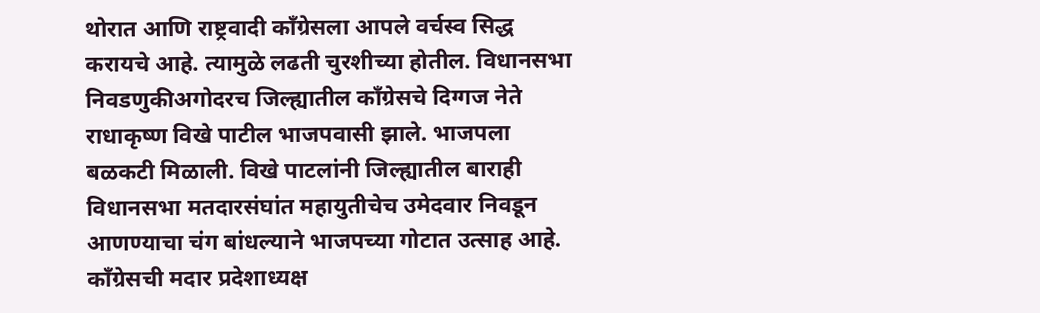थोरात आणि राष्ट्रवादी काँग्रेसला आपले वर्चस्व सिद्ध करायचे आहे. त्यामुळे लढती चुरशीच्या होतील. विधानसभा निवडणुकीअगोदरच जिल्ह्यातील काँग्रेसचे दिग्गज नेते राधाकृष्ण विखे पाटील भाजपवासी झाले. भाजपला बळकटी मिळाली. विखे पाटलांनी जिल्ह्यातील बाराही विधानसभा मतदारसंघांत महायुतीचेच उमेदवार निवडून आणण्याचा चंग बांधल्याने भाजपच्या गोटात उत्साह आहे. काँग्रेसची मदार प्रदेशाध्यक्ष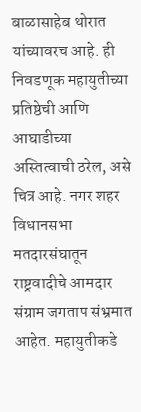बाळासाहेब थोरात यांच्यावरच आहे. ही निवडणूक महायुतीच्या प्रतिष्ठेची आणि आघाडीच्या अस्तित्वाची ठरेल, असे चित्र आहे. नगर शहर विधानसभा मतदारसंघातून राष्ट्रवादीचे आमदार संग्राम जगताप संभ्रमात आहेत. महायुतीकडे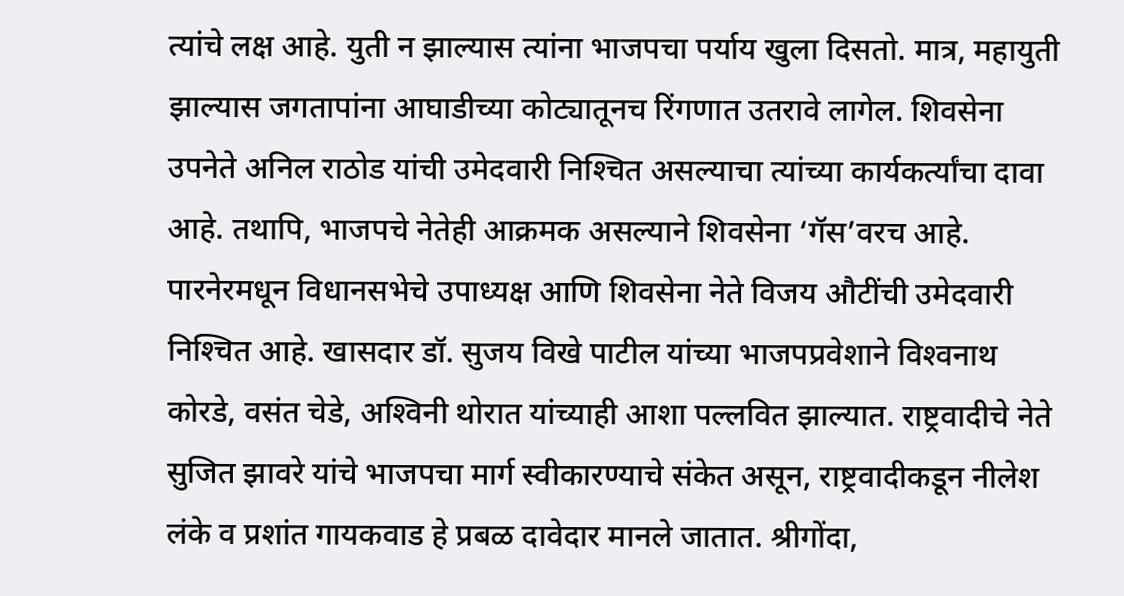त्यांचे लक्ष आहे. युती न झाल्यास त्यांना भाजपचा पर्याय खुला दिसतो. मात्र, महायुती झाल्यास जगतापांना आघाडीच्या कोट्यातूनच रिंगणात उतरावे लागेल. शिवसेना उपनेते अनिल राठोड यांची उमेदवारी निश्‍चित असल्याचा त्यांच्या कार्यकर्त्यांचा दावा आहे. तथापि, भाजपचे नेतेही आक्रमक असल्याने शिवसेना ‘गॅस’वरच आहे. पारनेरमधून विधानसभेचे उपाध्यक्ष आणि शिवसेना नेते विजय औटींची उमेदवारी निश्‍चित आहे. खासदार डॉ. सुजय विखे पाटील यांच्या भाजपप्रवेशाने विश्‍वनाथ कोरडे, वसंत चेडे, अश्‍विनी थोरात यांच्याही आशा पल्लवित झाल्यात. राष्ट्रवादीचे नेते सुजित झावरे यांचे भाजपचा मार्ग स्वीकारण्याचे संकेत असून, राष्ट्रवादीकडून नीलेश लंके व प्रशांत गायकवाड हे प्रबळ दावेदार मानले जातात. श्रीगोंदा,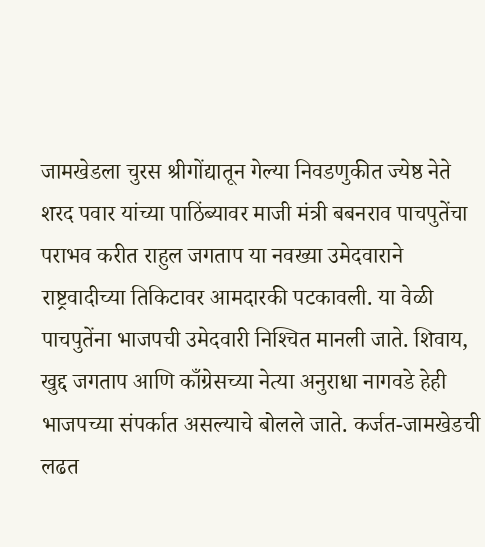जामखेडला चुरस श्रीगोंद्यातून गेल्या निवडणुकीत ज्येष्ठ नेते शरद पवार यांच्या पाठिंब्यावर माजी मंत्री बबनराव पाचपुतेंचा पराभव करीत राहुल जगताप या नवख्या उमेदवाराने राष्ट्रवादीच्या तिकिटावर आमदारकी पटकावली. या वेळी पाचपुतेंना भाजपची उमेदवारी निश्‍चित मानली जाते. शिवाय, खुद्द जगताप आणि काँग्रेसच्या नेत्या अनुराधा नागवडे हेही भाजपच्या संपर्कात असल्याचे बोलले जाते. कर्जत-जामखेडची लढत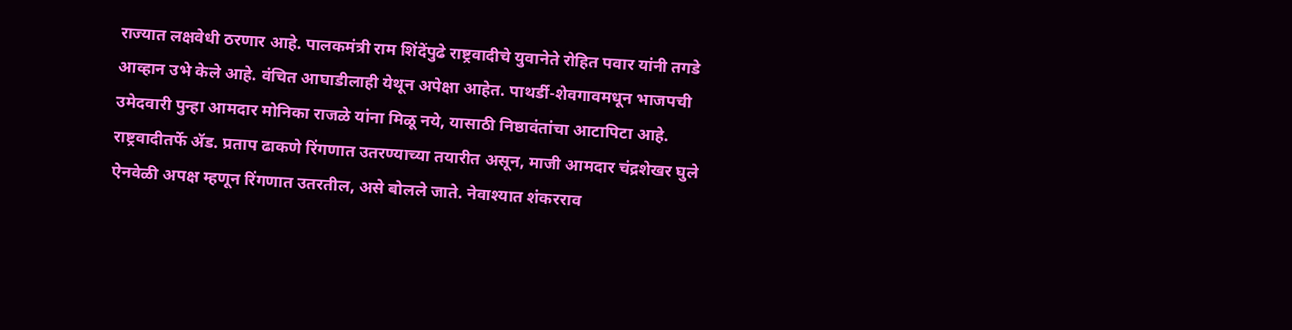राज्यात लक्षवेधी ठरणार आहे. पालकमंत्री राम शिंदेंपुढे राष्ट्रवादीचे युवानेते रोहित पवार यांनी तगडे आव्हान उभे केले आहे. वंचित आघाडीलाही येथून अपेक्षा आहेत. पाथर्डी-शेवगावमधून भाजपची उमेदवारी पुन्हा आमदार मोनिका राजळे यांना मिळू नये, यासाठी निष्ठावंतांचा आटापिटा आहे. राष्ट्रवादीतर्फे ॲड. प्रताप ढाकणे रिंगणात उतरण्याच्या तयारीत असून, माजी आमदार चंद्रशेखर घुले ऐनवेळी अपक्ष म्हणून रिंगणात उतरतील, असे बोलले जाते. नेवाश्‍यात शंकरराव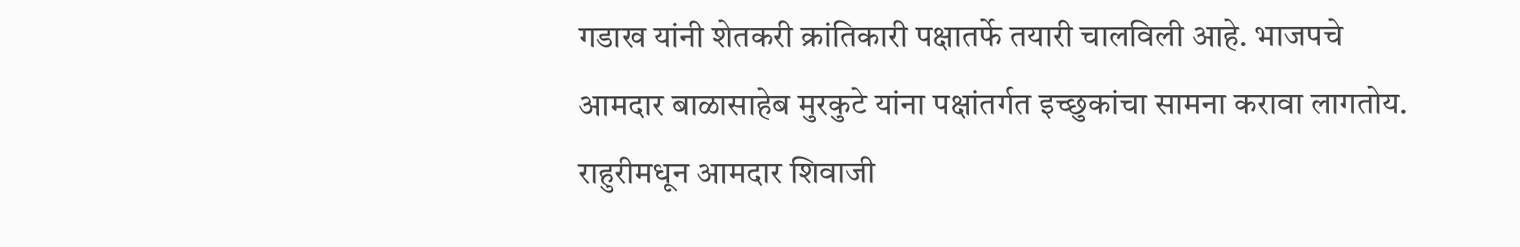गडाख यांनी शेतकरी क्रांतिकारी पक्षातर्फे तयारी चालविली आहे. भाजपचे आमदार बाळासाहेब मुरकुटे यांना पक्षांतर्गत इच्छुकांचा सामना करावा लागतोय. राहुरीमधून आमदार शिवाजी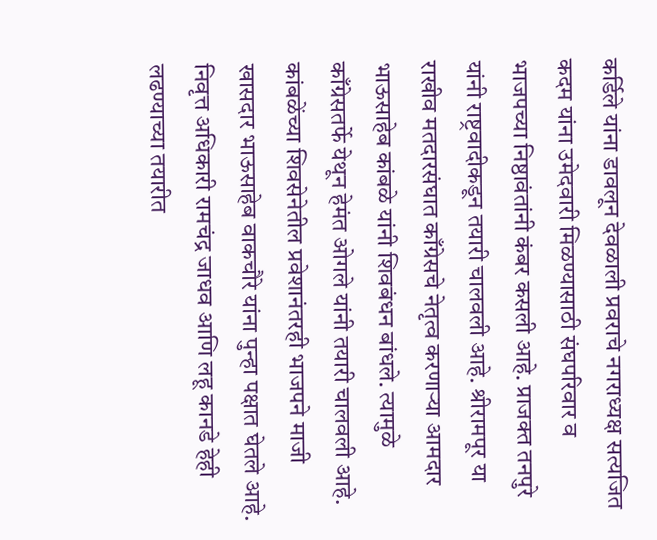कर्डिले यांना डावलून देवळाली प्रवराचे नगराध्यक्ष सत्यजित कदम यांना उमेदवारी मिळण्यासाठी संघपरिवार व भाजपच्या निष्ठावंतांनी कंबर कसली आहे. प्राजक्त तनपुरे यांनी राष्ट्रवादीकडून तयारी चालवली आहे. श्रीरामपूर या राखीव मतदारसंघात काँग्रेसचे नेतृत्व करणाऱ्या आमदार भाऊसाहेब कांबळे यांनी शिवबंधन बांधले. त्यामुळे काँग्रेसतर्फे येथून हेमंत ओगले यांनी तयारी चालवली आहे. कांबळेंच्या शिवसेनेतील प्रवेशानंतरही भाजपने माजी खासदार भाऊसाहेब वाकचौरे यांना पुन्हा पक्षात घेतले आहे. निवृत्त अधिकारी रामचंद्र जाधव आणि लहू कानडे हेही लढण्याच्या तयारीत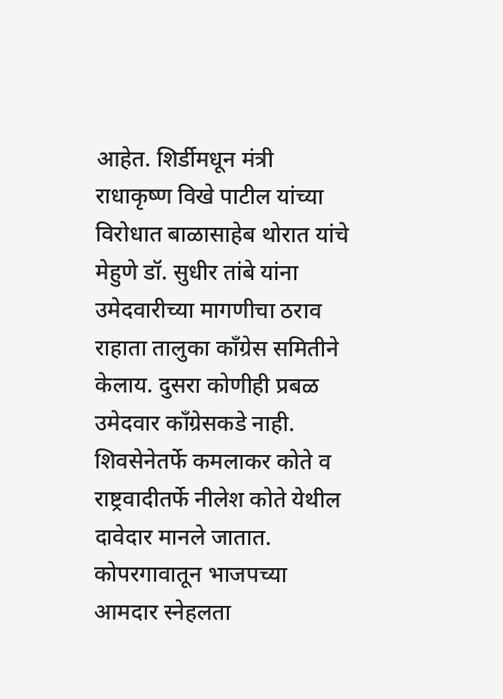आहेत. शिर्डीमधून मंत्री राधाकृष्ण विखे पाटील यांच्या विरोधात बाळासाहेब थोरात यांचे मेहुणे डॉ. सुधीर तांबे यांना उमेदवारीच्या मागणीचा ठराव राहाता तालुका काँग्रेस समितीने केलाय. दुसरा कोणीही प्रबळ उमेदवार काँग्रेसकडे नाही. शिवसेनेतर्फे कमलाकर कोते व राष्ट्रवादीतर्फे नीलेश कोते येथील दावेदार मानले जातात. कोपरगावातून भाजपच्या आमदार स्नेहलता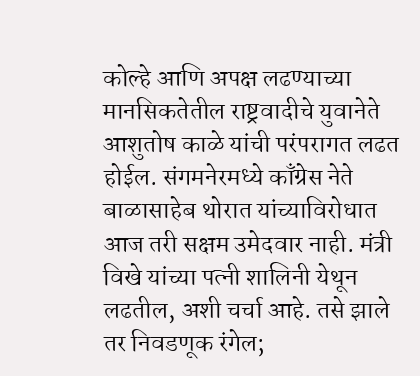कोल्हे आणि अपक्ष लढण्याच्या मानसिकतेतील राष्ट्रवादीचे युवानेते आशुतोष काळे यांची परंपरागत लढत होईल. संगमनेरमध्ये काँग्रेस नेते बाळासाहेब थोरात यांच्याविरोधात आज तरी सक्षम उमेदवार नाही. मंत्री विखे यांच्या पत्नी शालिनी येथून लढतील, अशी चर्चा आहे. तसे झाले तर निवडणूक रंगेल;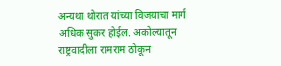अन्यथा थोरात यांच्या विजयाचा मार्ग अधिक सुकर होईल. अकोल्यातून राष्ट्रवादीला रामराम ठोकून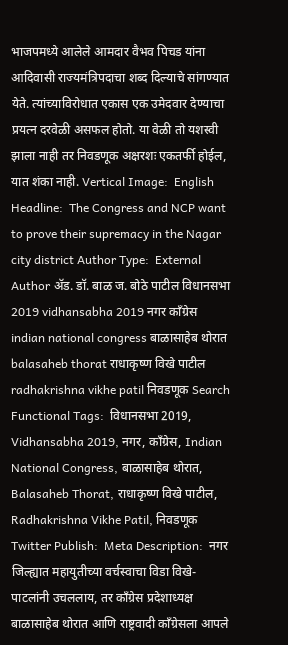भाजपमध्ये आलेले आमदार वैभव पिचड यांना आदिवासी राज्यमंत्रिपदाचा शब्द दिल्याचे सांगण्यात येते. त्यांच्याविरोधात एकास एक उमेदवार देण्याचा प्रयत्न दरवेळी असफल होतो. या वेळी तो यशस्वी झाला नाही तर निवडणूक अक्षरशः एकतर्फी होईल, यात शंका नाही. Vertical Image:  English Headline:  The Congress and NCP want to prove their supremacy in the Nagar city district Author Type:  External Author ॲड. डॉ. बाळ ज. बोठे पाटील विधानसभा 2019 vidhansabha 2019 नगर काँग्रेस indian national congress बाळासाहेब थोरात balasaheb thorat राधाकृष्ण विखे पाटील radhakrishna vikhe patil निवडणूक Search Functional Tags:  विधानसभा 2019, Vidhansabha 2019, नगर, काँग्रेस, Indian National Congress, बाळासाहेब थोरात, Balasaheb Thorat, राधाकृष्ण विखे पाटील, Radhakrishna Vikhe Patil, निवडणूक Twitter Publish:  Meta Description:  नगर जिल्ह्यात महायुतीच्या वर्चस्वाचा विडा विखे-पाटलांनी उचललाय, तर काँग्रेस प्रदेशाध्यक्ष बाळासाहेब थोरात आणि राष्ट्रवादी काँग्रेसला आपले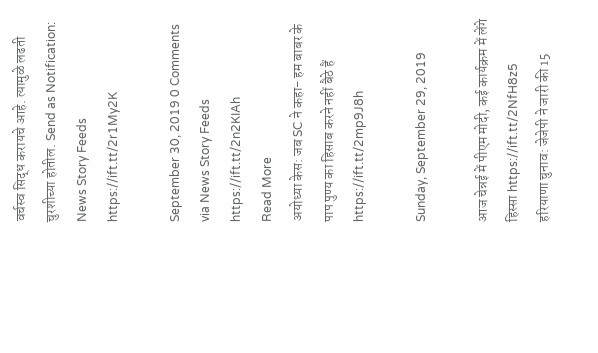वर्चस्व सिद्ध करायचे आहे. त्यामुळे लढती चुरशीच्या होतील. Send as Notification:  News Story Feeds https://ift.tt/2r1My2K

September 30, 2019 0 Comments
via News Story Feeds https://ift.tt/2n2KIAh
Read More
अयोध्या केस: जब SC ने कहा- हम बाबर के पाप पुण्य का हिसाब करने नहीं बैठे हैं https://ift.tt/2mp9J8h

Sunday, September 29, 2019

आज चेन्नई में पीएम मोदी, कई कार्यक्रम में लेंगे हिस्सा https://ift.tt/2NfH8z5
हरियाणा चुनाव: जेजेपी ने जारी की 15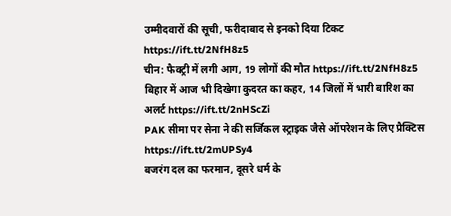उम्मीदवारों की सूची, फरीदाबाद से इनको दिया टिकट https://ift.tt/2NfH8z5
चीन: फैक्ट्री में लगी आग, 19 लोगों की मौत https://ift.tt/2NfH8z5
बिहार में आज भी दिखेगा कुदरत का कहर, 14 जिलों में भारी बारिश का अलर्ट https://ift.tt/2nHScZi
PAK सीमा पर सेना ने की सर्जिकल स्ट्राइक जैसे ऑपरेशन के लिए प्रैक्टिस https://ift.tt/2mUPSy4
बजरंग दल का फरमान, दूसरे धर्म के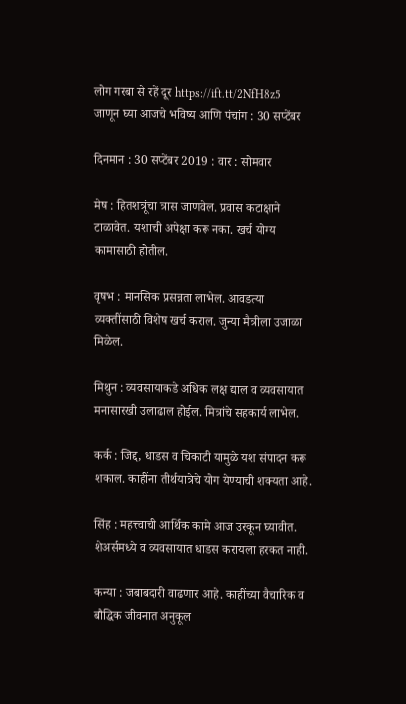लोग गरबा से रहें दूर https://ift.tt/2NfH8z5
जाणून घ्या आजचे भविष्य आणि पंचांग : 30 सप्टेंबर

दिनमान : 30 सप्टेंबर 2019 : वार : सोमवार

मेष : हितशत्रूंचा त्रास जाणवेल. प्रवास कटाक्षाने टाळावेत. यशाची अपेक्षा करू नका. खर्च योग्य कामासाठी होतील.

वृषभ : मानसिक प्रसन्नता लाभेल. आवडत्या व्यक्‍तींसाठी विशेष खर्च कराल. जुन्या मैत्रीला उजाळा मिळेल.

मिथुन : व्यवसायाकडे अधिक लक्ष द्याल व व्यवसायात मनासारखी उलाढाल होईल. मित्रांचे सहकार्य लाभेल.

कर्क : जिद्द, धाडस व चिकाटी यामुळे यश संपादन करू शकाल. काहींना तीर्थयात्रेचे योग येण्याची शक्‍यता आहे.

सिंह : महत्त्वाची आर्थिक कामे आज उरकून घ्यावीत. शेअर्समध्ये व व्यवसायात धाडस करायला हरकत नाही.

कन्या : जबाबदारी वाढणार आहे. काहींच्या वैचारिक व बौद्धिक जीवनात अनुकूल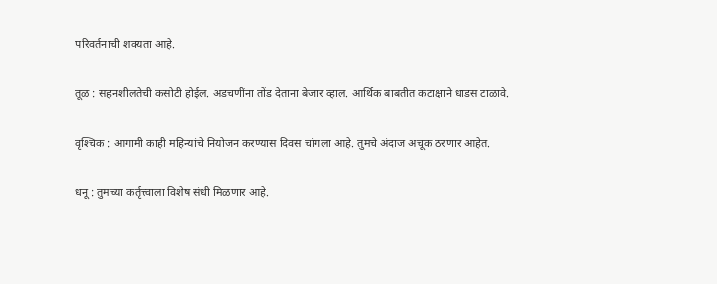परिवर्तनाची शक्‍यता आहे.

तूळ : सहनशीलतेची कसोटी होईल. अडचणींना तोंड देताना बेजार व्हाल. आर्थिक बाबतीत कटाक्षाने धाडस टाळावे.

वृश्‍चिक : आगामी काही महिन्यांचे नियोजन करण्यास दिवस चांगला आहे. तुमचे अंदाज अचूक ठरणार आहेत.

धनू : तुमच्या कर्तृत्त्वाला विशेष संधी मिळणार आहे.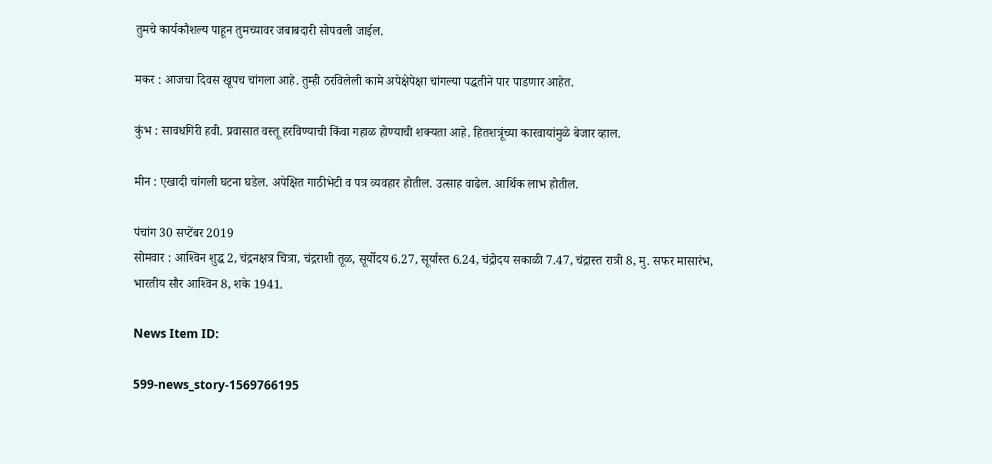तुमचे कार्यकौशल्य पाहून तुमच्यावर जबाबदारी सोपवली जाईल.

मकर : आजचा दिवस खूपच चांगला आहे. तुम्ही ठरविलेली कामे अपेक्षेपेक्षा चांगल्या पद्धतीने पार पाडणार आहेत.

कुंभ : सावधगिरी हवी. प्रवासात वस्तू हरविण्याची किंवा गहाळ होण्याची शक्‍यता आहे. हितशत्रूंच्या कारवायांमुळे बेजार व्हाल.

मीन : एखादी चांगली घटना घडेल. अपेक्षित गाठीभेटी व पत्र व्यवहार होतील. उत्साह वाढेल. आर्थिक लाभ होतील.

पंचांग 30 सप्टेंबर 2019
सोमवार : आश्‍विन शुद्ध 2, चंद्रनक्षत्र चित्रा, चंद्रराशी तूळ, सूर्योदय 6.27, सूर्यास्त 6.24, चंद्रोदय सकाळी 7.47, चंद्रास्त रात्री 8, मु. सफर मासारंभ, भारतीय सौर आश्‍विन 8, शके 1941.

News Item ID:

599-news_story-1569766195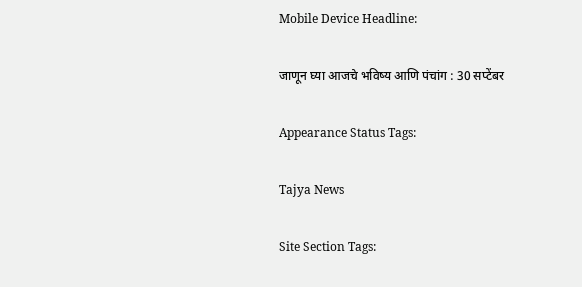Mobile Device Headline:

जाणून घ्या आजचे भविष्य आणि पंचांग : 30 सप्टेंबर

Appearance Status Tags:

Tajya News

Site Section Tags: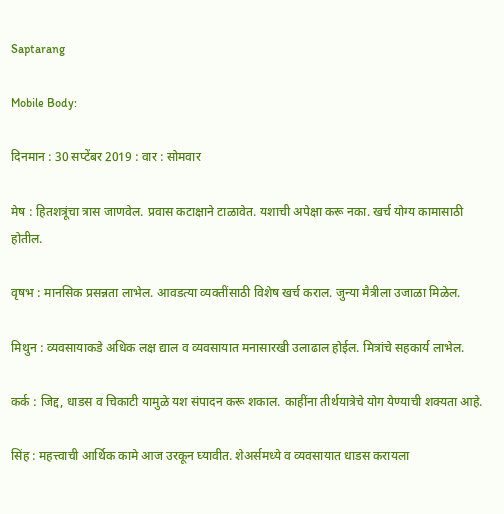Saptarang

Mobile Body:

दिनमान : 30 सप्टेंबर 2019 : वार : सोमवार

मेष : हितशत्रूंचा त्रास जाणवेल. प्रवास कटाक्षाने टाळावेत. यशाची अपेक्षा करू नका. खर्च योग्य कामासाठी होतील.

वृषभ : मानसिक प्रसन्नता लाभेल. आवडत्या व्यक्‍तींसाठी विशेष खर्च कराल. जुन्या मैत्रीला उजाळा मिळेल.

मिथुन : व्यवसायाकडे अधिक लक्ष द्याल व व्यवसायात मनासारखी उलाढाल होईल. मित्रांचे सहकार्य लाभेल.

कर्क : जिद्द, धाडस व चिकाटी यामुळे यश संपादन करू शकाल. काहींना तीर्थयात्रेचे योग येण्याची शक्‍यता आहे.

सिंह : महत्त्वाची आर्थिक कामे आज उरकून घ्यावीत. शेअर्समध्ये व व्यवसायात धाडस करायला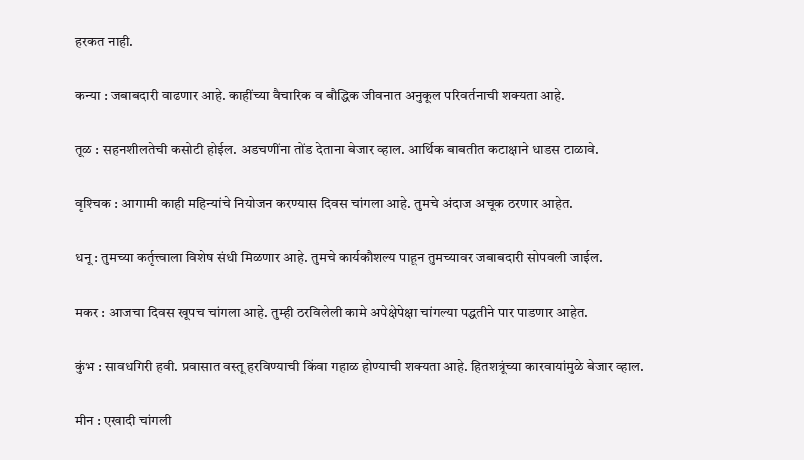हरकत नाही.

कन्या : जबाबदारी वाढणार आहे. काहींच्या वैचारिक व बौद्धिक जीवनात अनुकूल परिवर्तनाची शक्‍यता आहे.

तूळ : सहनशीलतेची कसोटी होईल. अडचणींना तोंड देताना बेजार व्हाल. आर्थिक बाबतीत कटाक्षाने धाडस टाळावे.

वृश्‍चिक : आगामी काही महिन्यांचे नियोजन करण्यास दिवस चांगला आहे. तुमचे अंदाज अचूक ठरणार आहेत.

धनू : तुमच्या कर्तृत्त्वाला विशेष संधी मिळणार आहे. तुमचे कार्यकौशल्य पाहून तुमच्यावर जबाबदारी सोपवली जाईल.

मकर : आजचा दिवस खूपच चांगला आहे. तुम्ही ठरविलेली कामे अपेक्षेपेक्षा चांगल्या पद्धतीने पार पाडणार आहेत.

कुंभ : सावधगिरी हवी. प्रवासात वस्तू हरविण्याची किंवा गहाळ होण्याची शक्‍यता आहे. हितशत्रूंच्या कारवायांमुळे बेजार व्हाल.

मीन : एखादी चांगली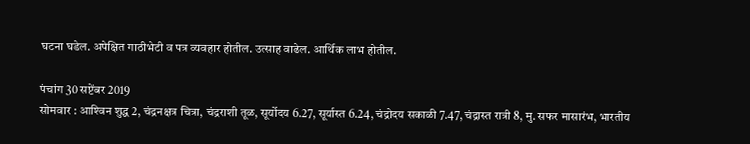घटना घडेल. अपेक्षित गाठीभेटी व पत्र व्यवहार होतील. उत्साह वाढेल. आर्थिक लाभ होतील.

पंचांग 30 सप्टेंबर 2019
सोमवार : आश्‍विन शुद्ध 2, चंद्रनक्षत्र चित्रा, चंद्रराशी तूळ, सूर्योदय 6.27, सूर्यास्त 6.24, चंद्रोदय सकाळी 7.47, चंद्रास्त रात्री 8, मु. सफर मासारंभ, भारतीय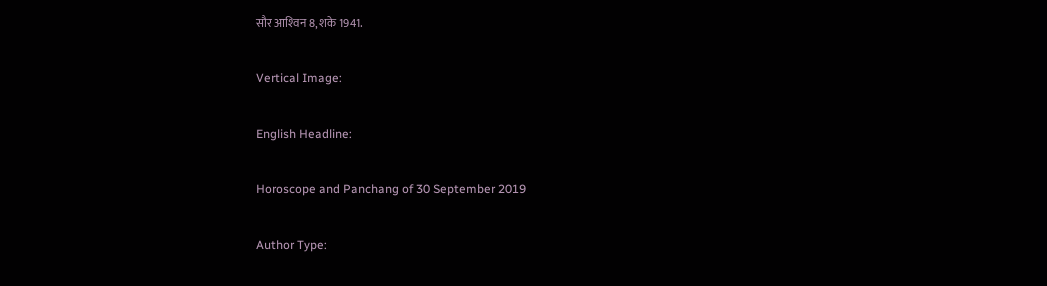सौर आश्‍विन 8, शके 1941.

Vertical Image:

English Headline:

Horoscope and Panchang of 30 September 2019

Author Type: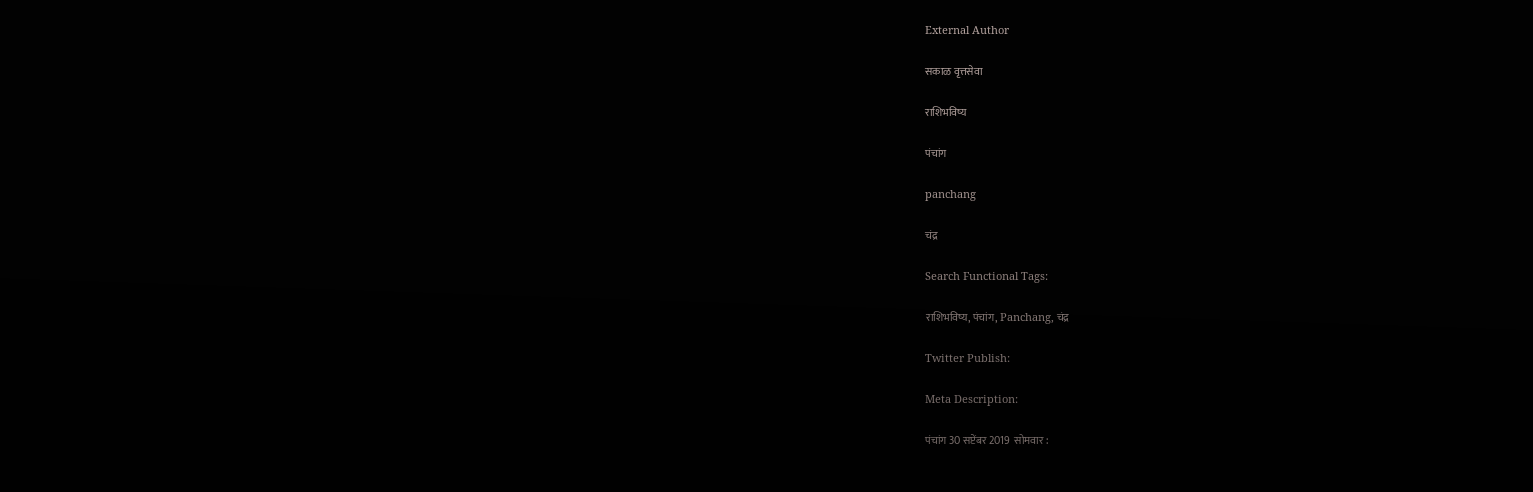External Author

सकाळ वृत्तसेवा

राशिभविष्य

पंचांग

panchang

चंद्र

Search Functional Tags:

राशिभविष्य, पंचांग, Panchang, चंद्र

Twitter Publish:

Meta Description:

पंचांग 30 सप्टेंबर 2019  सोमवार :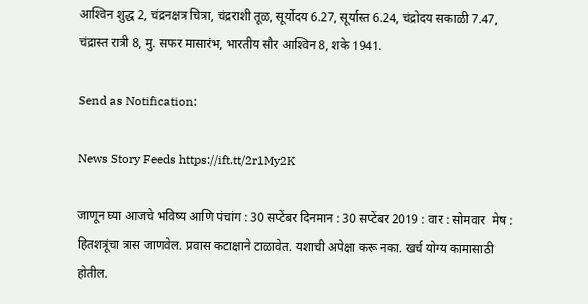आश्‍विन शुद्ध 2, चंद्रनक्षत्र चित्रा, चंद्रराशी तूळ, सूर्योदय 6.27, सूर्यास्त 6.24, चंद्रोदय सकाळी 7.47, चंद्रास्त रात्री 8, मु. सफर मासारंभ, भारतीय सौर आश्‍विन 8, शके 1941.

Send as Notification:

News Story Feeds https://ift.tt/2r1My2K

जाणून घ्या आजचे भविष्य आणि पंचांग : 30 सप्टेंबर दिनमान : 30 सप्टेंबर 2019 : वार : सोमवार  मेष : हितशत्रूंचा त्रास जाणवेल. प्रवास कटाक्षाने टाळावेत. यशाची अपेक्षा करू नका. खर्च योग्य कामासाठी होतील.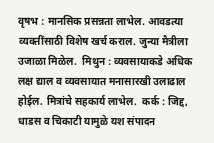वृषभ : मानसिक प्रसन्नता लाभेल. आवडत्या व्यक्‍तींसाठी विशेष खर्च कराल. जुन्या मैत्रीला उजाळा मिळेल.  मिथुन : व्यवसायाकडे अधिक लक्ष द्याल व व्यवसायात मनासारखी उलाढाल होईल. मित्रांचे सहकार्य लाभेल.  कर्क : जिद्द, धाडस व चिकाटी यामुळे यश संपादन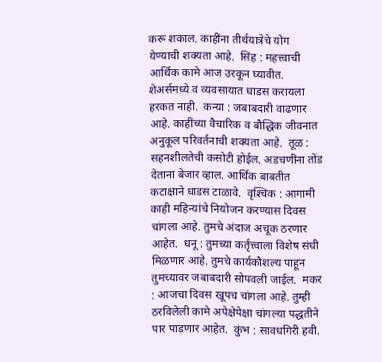करू शकाल. काहींना तीर्थयात्रेचे योग येण्याची शक्‍यता आहे.  सिंह : महत्त्वाची आर्थिक कामे आज उरकून घ्यावीत. शेअर्समध्ये व व्यवसायात धाडस करायला हरकत नाही.  कन्या : जबाबदारी वाढणार आहे. काहींच्या वैचारिक व बौद्धिक जीवनात अनुकूल परिवर्तनाची शक्‍यता आहे.  तूळ : सहनशीलतेची कसोटी होईल. अडचणींना तोंड देताना बेजार व्हाल. आर्थिक बाबतीत कटाक्षाने धाडस टाळावे.  वृश्‍चिक : आगामी काही महिन्यांचे नियोजन करण्यास दिवस चांगला आहे. तुमचे अंदाज अचूक ठरणार आहेत.  धनू : तुमच्या कर्तृत्त्वाला विशेष संधी मिळणार आहे. तुमचे कार्यकौशल्य पाहून तुमच्यावर जबाबदारी सोपवली जाईल.  मकर : आजचा दिवस खूपच चांगला आहे. तुम्ही ठरविलेली कामे अपेक्षेपेक्षा चांगल्या पद्धतीने पार पाडणार आहेत.  कुंभ : सावधगिरी हवी.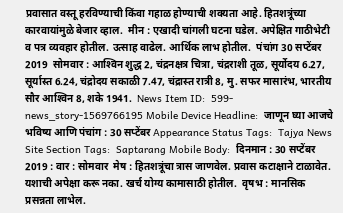प्रवासात वस्तू हरविण्याची किंवा गहाळ होण्याची शक्‍यता आहे. हितशत्रूंच्या कारवायांमुळे बेजार व्हाल.  मीन : एखादी चांगली घटना घडेल. अपेक्षित गाठीभेटी व पत्र व्यवहार होतील. उत्साह वाढेल. आर्थिक लाभ होतील.  पंचांग 30 सप्टेंबर 2019  सोमवार : आश्‍विन शुद्ध 2, चंद्रनक्षत्र चित्रा, चंद्रराशी तूळ, सूर्योदय 6.27, सूर्यास्त 6.24, चंद्रोदय सकाळी 7.47, चंद्रास्त रात्री 8, मु. सफर मासारंभ, भारतीय सौर आश्‍विन 8, शके 1941.  News Item ID:  599-news_story-1569766195 Mobile Device Headline:  जाणून घ्या आजचे भविष्य आणि पंचांग : 30 सप्टेंबर Appearance Status Tags:  Tajya News Site Section Tags:  Saptarang Mobile Body:  दिनमान : 30 सप्टेंबर 2019 : वार : सोमवार  मेष : हितशत्रूंचा त्रास जाणवेल. प्रवास कटाक्षाने टाळावेत. यशाची अपेक्षा करू नका. खर्च योग्य कामासाठी होतील.  वृषभ : मानसिक प्रसन्नता लाभेल.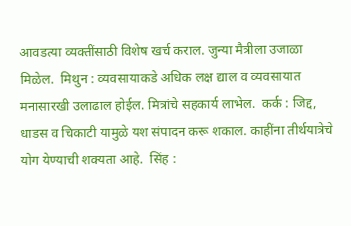आवडत्या व्यक्‍तींसाठी विशेष खर्च कराल. जुन्या मैत्रीला उजाळा मिळेल.  मिथुन : व्यवसायाकडे अधिक लक्ष द्याल व व्यवसायात मनासारखी उलाढाल होईल. मित्रांचे सहकार्य लाभेल.  कर्क : जिद्द, धाडस व चिकाटी यामुळे यश संपादन करू शकाल. काहींना तीर्थयात्रेचे योग येण्याची शक्‍यता आहे.  सिंह :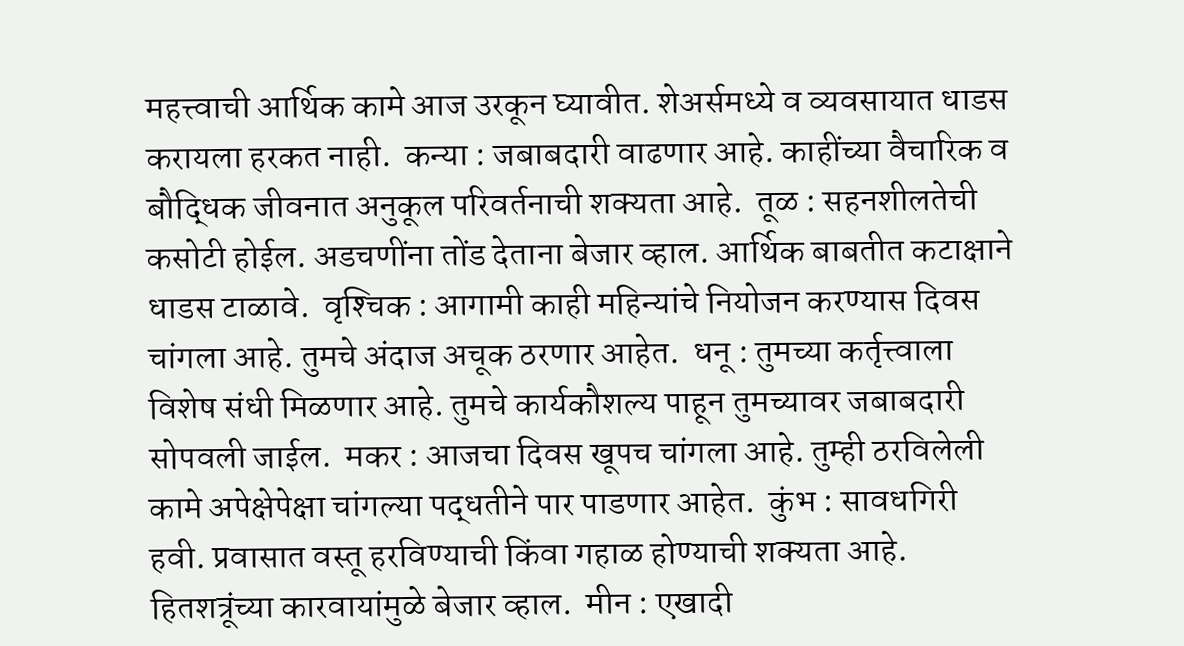महत्त्वाची आर्थिक कामे आज उरकून घ्यावीत. शेअर्समध्ये व व्यवसायात धाडस करायला हरकत नाही.  कन्या : जबाबदारी वाढणार आहे. काहींच्या वैचारिक व बौद्धिक जीवनात अनुकूल परिवर्तनाची शक्‍यता आहे.  तूळ : सहनशीलतेची कसोटी होईल. अडचणींना तोंड देताना बेजार व्हाल. आर्थिक बाबतीत कटाक्षाने धाडस टाळावे.  वृश्‍चिक : आगामी काही महिन्यांचे नियोजन करण्यास दिवस चांगला आहे. तुमचे अंदाज अचूक ठरणार आहेत.  धनू : तुमच्या कर्तृत्त्वाला विशेष संधी मिळणार आहे. तुमचे कार्यकौशल्य पाहून तुमच्यावर जबाबदारी सोपवली जाईल.  मकर : आजचा दिवस खूपच चांगला आहे. तुम्ही ठरविलेली कामे अपेक्षेपेक्षा चांगल्या पद्धतीने पार पाडणार आहेत.  कुंभ : सावधगिरी हवी. प्रवासात वस्तू हरविण्याची किंवा गहाळ होण्याची शक्‍यता आहे. हितशत्रूंच्या कारवायांमुळे बेजार व्हाल.  मीन : एखादी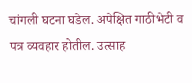चांगली घटना घडेल. अपेक्षित गाठीभेटी व पत्र व्यवहार होतील. उत्साह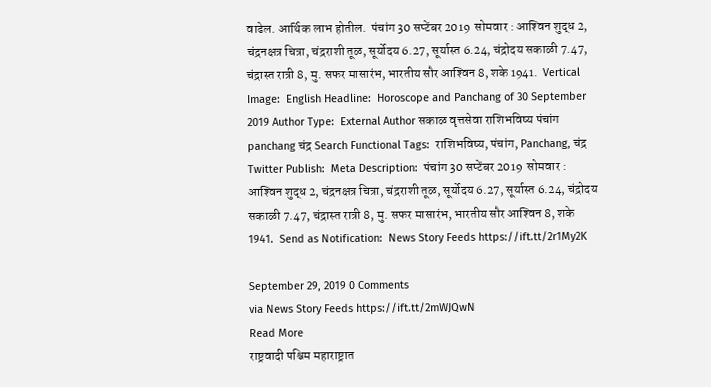वाढेल. आर्थिक लाभ होतील.  पंचांग 30 सप्टेंबर 2019  सोमवार : आश्‍विन शुद्ध 2, चंद्रनक्षत्र चित्रा, चंद्रराशी तूळ, सूर्योदय 6.27, सूर्यास्त 6.24, चंद्रोदय सकाळी 7.47, चंद्रास्त रात्री 8, मु. सफर मासारंभ, भारतीय सौर आश्‍विन 8, शके 1941.  Vertical Image:  English Headline:  Horoscope and Panchang of 30 September 2019 Author Type:  External Author सकाळ वृत्तसेवा राशिभविष्य पंचांग panchang चंद्र Search Functional Tags:  राशिभविष्य, पंचांग, Panchang, चंद्र Twitter Publish:  Meta Description:  पंचांग 30 सप्टेंबर 2019  सोमवार : आश्‍विन शुद्ध 2, चंद्रनक्षत्र चित्रा, चंद्रराशी तूळ, सूर्योदय 6.27, सूर्यास्त 6.24, चंद्रोदय सकाळी 7.47, चंद्रास्त रात्री 8, मु. सफर मासारंभ, भारतीय सौर आश्‍विन 8, शके 1941.  Send as Notification:  News Story Feeds https://ift.tt/2r1My2K

September 29, 2019 0 Comments
via News Story Feeds https://ift.tt/2mWJQwN
Read More
राष्ट्रवादी पश्चिम महाराष्ट्रात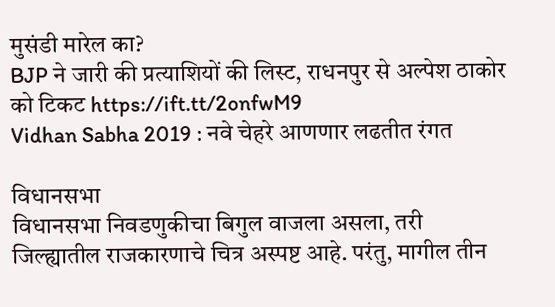मुसंडी मारेल का?
BJP ने जारी की प्रत्याशियों की लिस्ट, राधनपुर से अल्पेश ठाकोर को टिकट https://ift.tt/2onfwM9
Vidhan Sabha 2019 : नवे चेहरे आणणार लढतीत रंगत

विधानसभा
विधानसभा निवडणुकीचा बिगुल वाजला असला, तरी जिल्ह्यातील राजकारणाचे चित्र अस्पष्ट आहे. परंतु, मागील तीन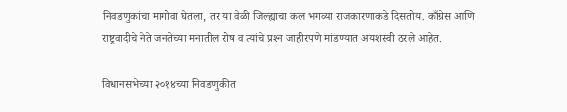निवडणुकांचा मागोवा घेतला, तर या वेळी जिल्ह्याचा कल भगव्या राजकारणाकडे दिसतोय. काँग्रेस आणि राष्ट्रवादीचे नेते जनतेच्या मनातील रोष व त्यांचे प्रश्‍न जाहीरपणे मांडण्यात अयशस्वी ठरले आहेत.

विधानसभेच्या २०१४च्या निवडणुकीत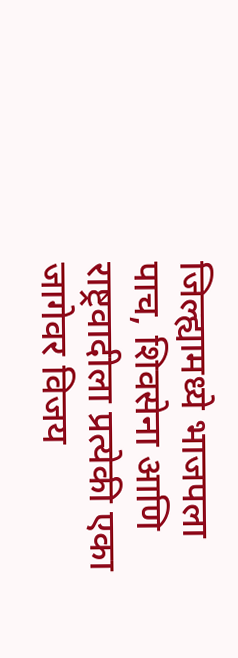जिल्ह्यामध्ये भाजपला पाच, शिवसेना आणि राष्ट्रवादीला प्रत्येकी एका जागेवर विजय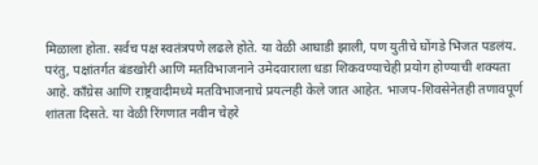मिळाला होता. सर्वच पक्ष स्वतंत्रपणे लढले होते. या वेळी आघाडी झाली, पण युतीचे घोंगडे भिजत पडलंय. परंतु, पक्षांतर्गत बंडखोरी आणि मतविभाजनाने उमेदवाराला धडा शिकवण्याचेही प्रयोग होण्याची शक्‍यता आहे. काँग्रेस आणि राष्ट्रवादीमध्ये मतविभाजनाचे प्रयत्नही केले जात आहेत. भाजप-शिवसेनेतही तणावपूर्ण शांतता दिसते. या वेळी रिंगणात नवीन चेहरे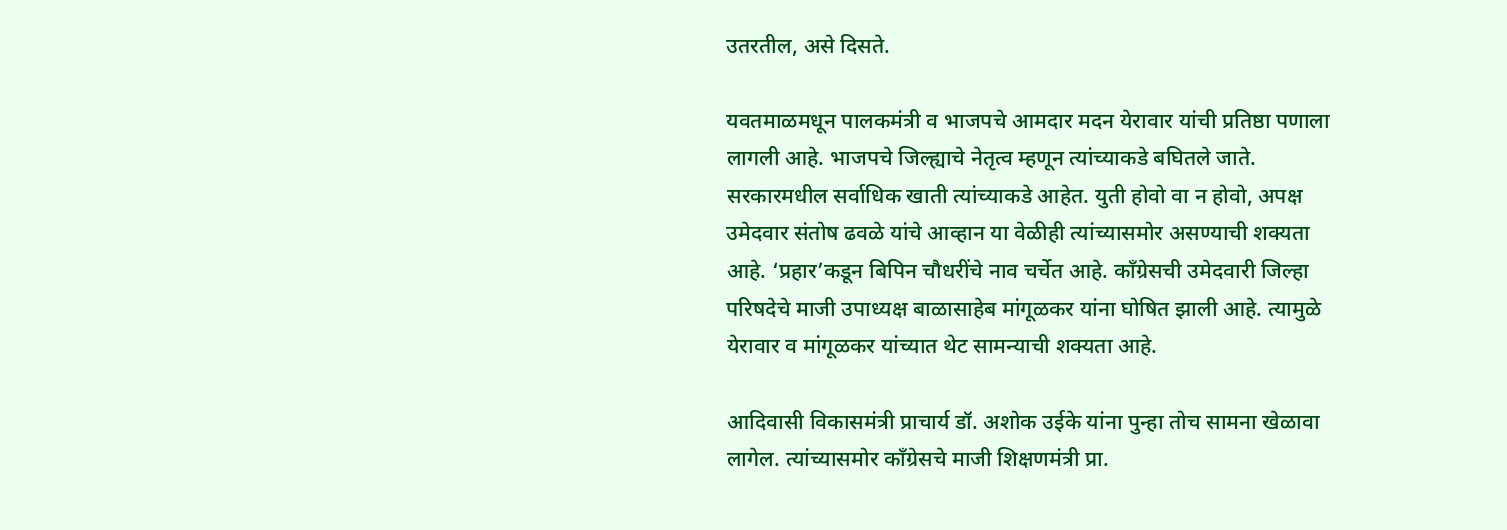उतरतील, असे दिसते.

यवतमाळमधून पालकमंत्री व भाजपचे आमदार मदन येरावार यांची प्रतिष्ठा पणाला लागली आहे. भाजपचे जिल्ह्याचे नेतृत्व म्हणून त्यांच्याकडे बघितले जाते. सरकारमधील सर्वाधिक खाती त्यांच्याकडे आहेत. युती होवो वा न होवो, अपक्ष उमेदवार संतोष ढवळे यांचे आव्हान या वेळीही त्यांच्यासमोर असण्याची शक्‍यता आहे. ‘प्रहार’कडून बिपिन चौधरींचे नाव चर्चेत आहे. काँग्रेसची उमेदवारी जिल्हा परिषदेचे माजी उपाध्यक्ष बाळासाहेब मांगूळकर यांना घोषित झाली आहे. त्यामुळे येरावार व मांगूळकर यांच्यात थेट सामन्याची शक्यता आहे.

आदिवासी विकासमंत्री प्राचार्य डॉ. अशोक उईके यांना पुन्हा तोच सामना खेळावा लागेल. त्यांच्यासमोर काँग्रेसचे माजी शिक्षणमंत्री प्रा.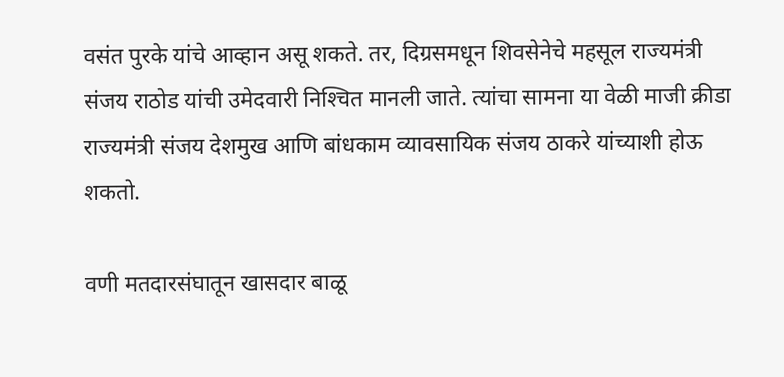वसंत पुरके यांचे आव्हान असू शकते. तर, दिग्रसमधून शिवसेनेचे महसूल राज्यमंत्री संजय राठोड यांची उमेदवारी निश्‍चित मानली जाते. त्यांचा सामना या वेळी माजी क्रीडा राज्यमंत्री संजय देशमुख आणि बांधकाम व्यावसायिक संजय ठाकरे यांच्याशी होऊ शकतो.

वणी मतदारसंघातून खासदार बाळू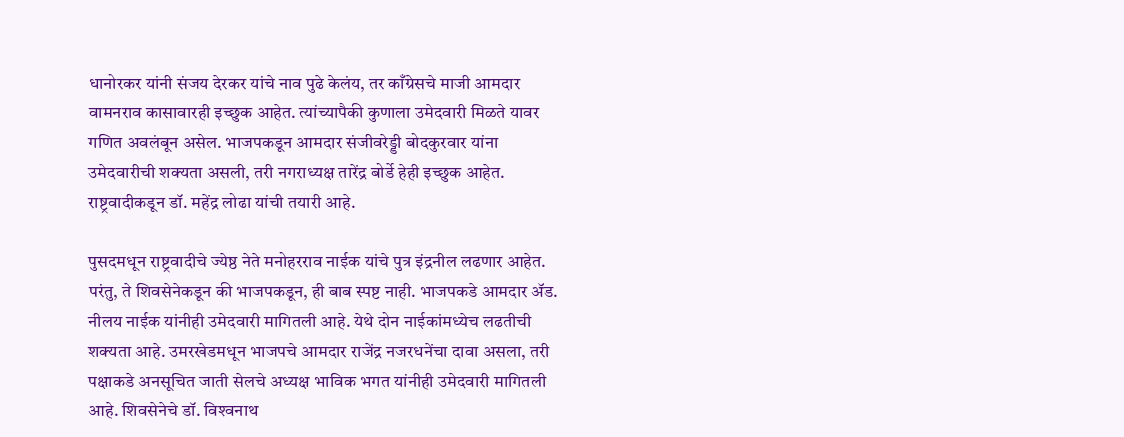धानोरकर यांनी संजय देरकर यांचे नाव पुढे केलंय, तर काँग्रेसचे माजी आमदार वामनराव कासावारही इच्छुक आहेत. त्यांच्यापैकी कुणाला उमेदवारी मिळते यावर गणित अवलंबून असेल. भाजपकडून आमदार संजीवरेड्डी बोदकुरवार यांना उमेदवारीची शक्‍यता असली, तरी नगराध्यक्ष तारेंद्र बोर्डे हेही इच्छुक आहेत. राष्ट्रवादीकडून डॉ. महेंद्र लोढा यांची तयारी आहे.

पुसदमधून राष्ट्रवादीचे ज्येष्ठ नेते मनोहरराव नाईक यांचे पुत्र इंद्रनील लढणार आहेत. परंतु, ते शिवसेनेकडून की भाजपकडून, ही बाब स्पष्ट नाही. भाजपकडे आमदार ॲड. नीलय नाईक यांनीही उमेदवारी मागितली आहे. येथे दोन नाईकांमध्येच लढतीची शक्‍यता आहे. उमरखेडमधून भाजपचे आमदार राजेंद्र नजरधनेंचा दावा असला, तरी पक्षाकडे अनसूचित जाती सेलचे अध्यक्ष भाविक भगत यांनीही उमेदवारी मागितली आहे. शिवसेनेचे डॉ. विश्‍वनाथ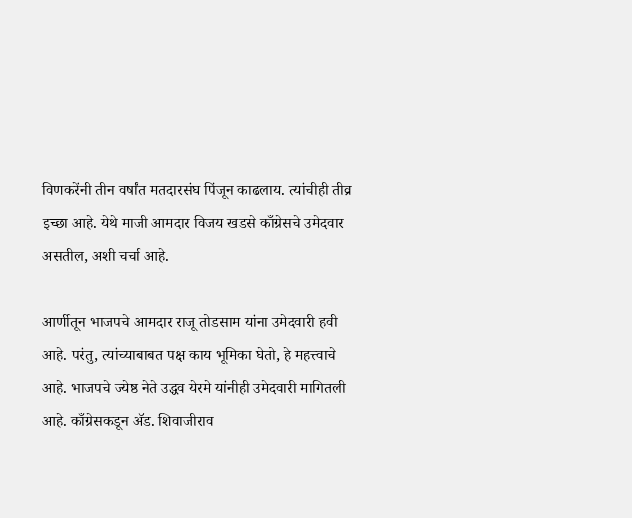विणकरेंनी तीन वर्षांत मतदारसंघ पिंजून काढलाय. त्यांचीही तीव्र इच्छा आहे. येथे माजी आमदार विजय खडसे काँग्रेसचे उमेदवार असतील, अशी चर्चा आहे.

आर्णीतून भाजपचे आमदार राजू तोडसाम यांना उमेदवारी हवी आहे. परंतु, त्यांच्याबाबत पक्ष काय भूमिका घेतो, हे महत्त्वाचे आहे. भाजपचे ज्येष्ठ नेते उद्धव येरमे यांनीही उमेदवारी मागितली आहे. काँग्रेसकडून ॲड. शिवाजीराव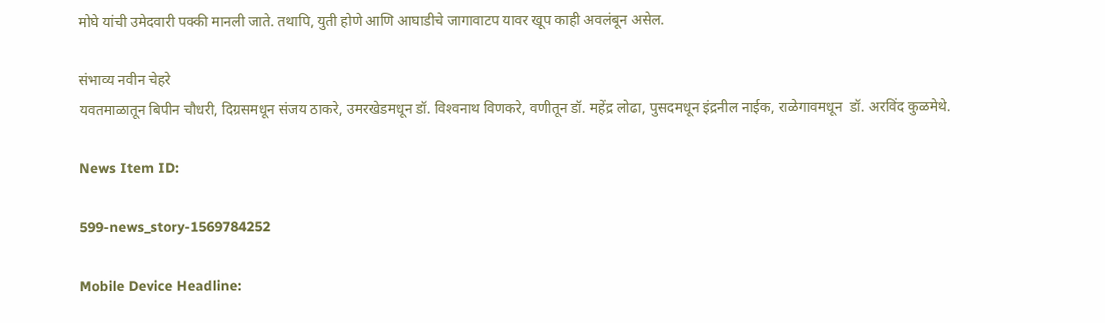मोघे यांची उमेदवारी पक्की मानली जाते. तथापि, युती होणे आणि आघाडीचे जागावाटप यावर खूप काही अवलंबून असेल.

संभाव्य नवीन चेहरे
यवतमाळातून बिपीन चौधरी, दिग्रसमधून संजय ठाकरे, उमरखेडमधून डॉ. विश्‍वनाथ विणकरे, वणीतून डॉ. महेंद्र लोढा, पुसदमधून इंद्रनील नाईक, राळेगावमधून  डॉ. अरविंद कुळमेथे.

News Item ID:

599-news_story-1569784252

Mobile Device Headline: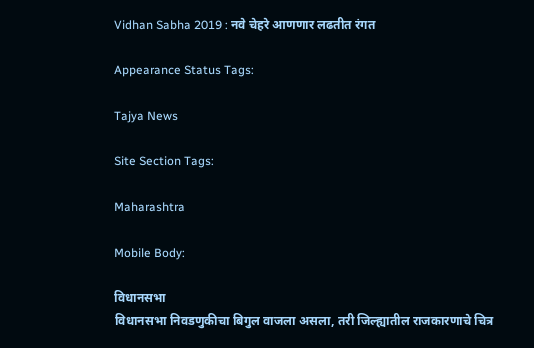Vidhan Sabha 2019 : नवे चेहरे आणणार लढतीत रंगत

Appearance Status Tags:

Tajya News

Site Section Tags:

Maharashtra

Mobile Body:

विधानसभा
विधानसभा निवडणुकीचा बिगुल वाजला असला, तरी जिल्ह्यातील राजकारणाचे चित्र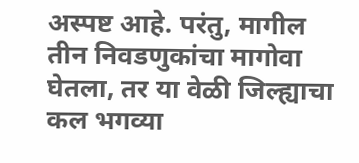अस्पष्ट आहे. परंतु, मागील तीन निवडणुकांचा मागोवा घेतला, तर या वेळी जिल्ह्याचा कल भगव्या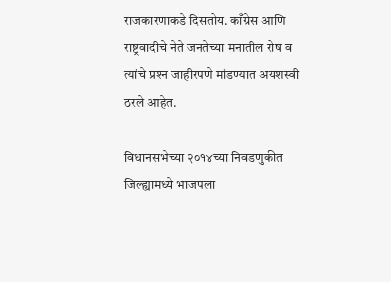राजकारणाकडे दिसतोय. काँग्रेस आणि राष्ट्रवादीचे नेते जनतेच्या मनातील रोष व त्यांचे प्रश्‍न जाहीरपणे मांडण्यात अयशस्वी ठरले आहेत.

विधानसभेच्या २०१४च्या निवडणुकीत जिल्ह्यामध्ये भाजपला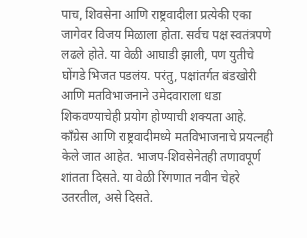पाच, शिवसेना आणि राष्ट्रवादीला प्रत्येकी एका जागेवर विजय मिळाला होता. सर्वच पक्ष स्वतंत्रपणे लढले होते. या वेळी आघाडी झाली, पण युतीचे घोंगडे भिजत पडलंय. परंतु, पक्षांतर्गत बंडखोरी आणि मतविभाजनाने उमेदवाराला धडा शिकवण्याचेही प्रयोग होण्याची शक्‍यता आहे. काँग्रेस आणि राष्ट्रवादीमध्ये मतविभाजनाचे प्रयत्नही केले जात आहेत. भाजप-शिवसेनेतही तणावपूर्ण शांतता दिसते. या वेळी रिंगणात नवीन चेहरे उतरतील, असे दिसते.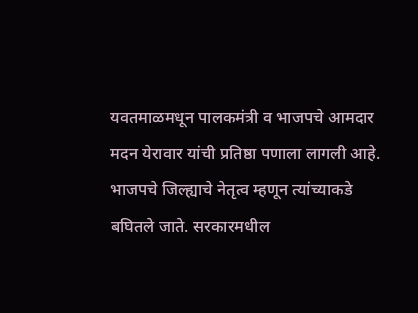यवतमाळमधून पालकमंत्री व भाजपचे आमदार मदन येरावार यांची प्रतिष्ठा पणाला लागली आहे. भाजपचे जिल्ह्याचे नेतृत्व म्हणून त्यांच्याकडे बघितले जाते. सरकारमधील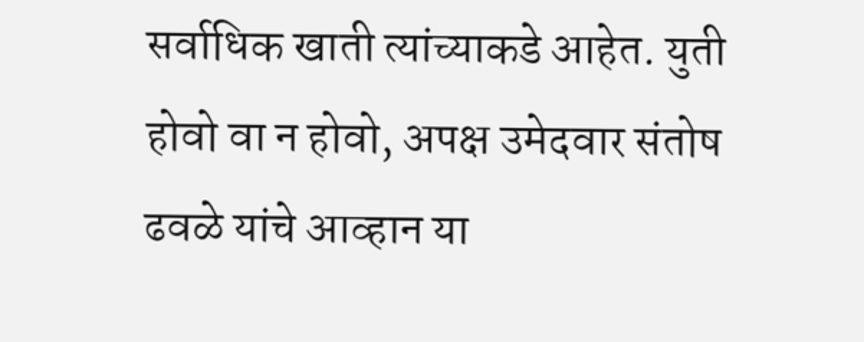सर्वाधिक खाती त्यांच्याकडे आहेत. युती होवो वा न होवो, अपक्ष उमेदवार संतोष ढवळे यांचे आव्हान या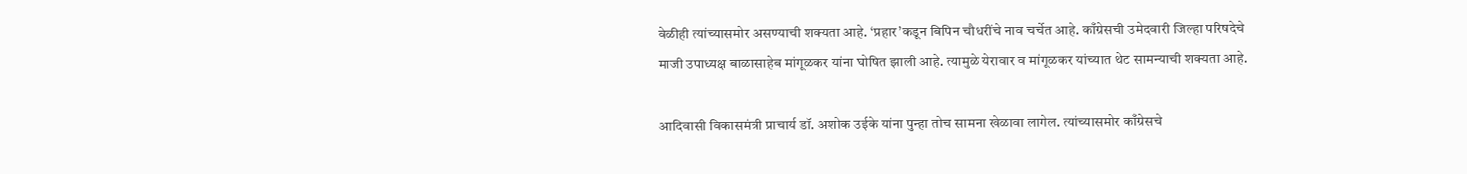वेळीही त्यांच्यासमोर असण्याची शक्‍यता आहे. ‘प्रहार’कडून बिपिन चौधरींचे नाव चर्चेत आहे. काँग्रेसची उमेदवारी जिल्हा परिषदेचे माजी उपाध्यक्ष बाळासाहेब मांगूळकर यांना घोषित झाली आहे. त्यामुळे येरावार व मांगूळकर यांच्यात थेट सामन्याची शक्यता आहे.

आदिवासी विकासमंत्री प्राचार्य डॉ. अशोक उईके यांना पुन्हा तोच सामना खेळावा लागेल. त्यांच्यासमोर काँग्रेसचे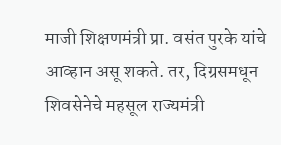माजी शिक्षणमंत्री प्रा. वसंत पुरके यांचे आव्हान असू शकते. तर, दिग्रसमधून शिवसेनेचे महसूल राज्यमंत्री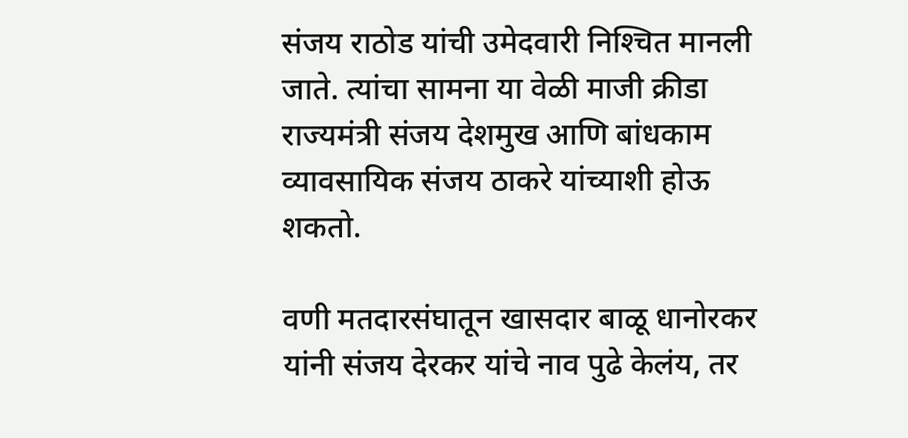संजय राठोड यांची उमेदवारी निश्‍चित मानली जाते. त्यांचा सामना या वेळी माजी क्रीडा राज्यमंत्री संजय देशमुख आणि बांधकाम व्यावसायिक संजय ठाकरे यांच्याशी होऊ शकतो.

वणी मतदारसंघातून खासदार बाळू धानोरकर यांनी संजय देरकर यांचे नाव पुढे केलंय, तर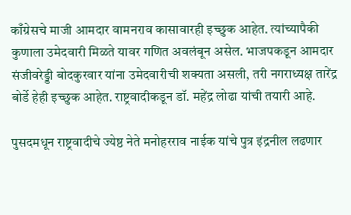काँग्रेसचे माजी आमदार वामनराव कासावारही इच्छुक आहेत. त्यांच्यापैकी कुणाला उमेदवारी मिळते यावर गणित अवलंबून असेल. भाजपकडून आमदार संजीवरेड्डी बोदकुरवार यांना उमेदवारीची शक्‍यता असली, तरी नगराध्यक्ष तारेंद्र बोर्डे हेही इच्छुक आहेत. राष्ट्रवादीकडून डॉ. महेंद्र लोढा यांची तयारी आहे.

पुसदमधून राष्ट्रवादीचे ज्येष्ठ नेते मनोहरराव नाईक यांचे पुत्र इंद्रनील लढणार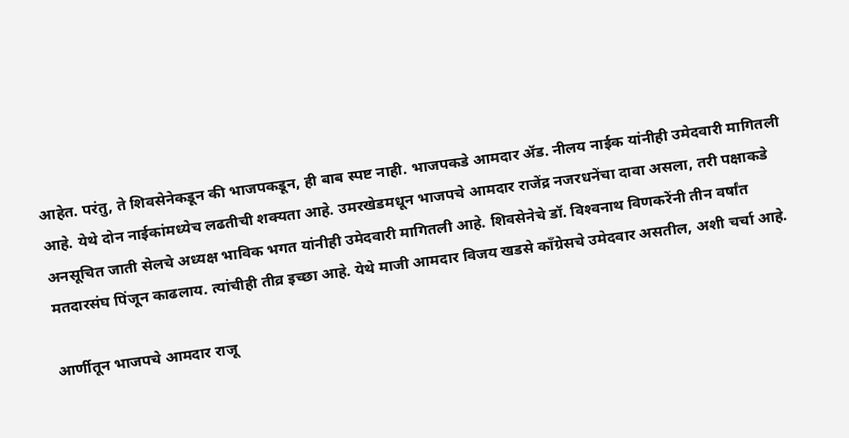आहेत. परंतु, ते शिवसेनेकडून की भाजपकडून, ही बाब स्पष्ट नाही. भाजपकडे आमदार ॲड. नीलय नाईक यांनीही उमेदवारी मागितली आहे. येथे दोन नाईकांमध्येच लढतीची शक्‍यता आहे. उमरखेडमधून भाजपचे आमदार राजेंद्र नजरधनेंचा दावा असला, तरी पक्षाकडे अनसूचित जाती सेलचे अध्यक्ष भाविक भगत यांनीही उमेदवारी मागितली आहे. शिवसेनेचे डॉ. विश्‍वनाथ विणकरेंनी तीन वर्षांत मतदारसंघ पिंजून काढलाय. त्यांचीही तीव्र इच्छा आहे. येथे माजी आमदार विजय खडसे काँग्रेसचे उमेदवार असतील, अशी चर्चा आहे.

आर्णीतून भाजपचे आमदार राजू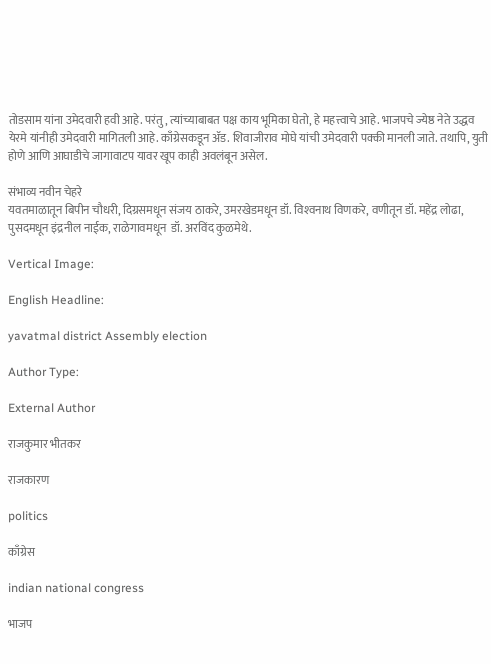तोडसाम यांना उमेदवारी हवी आहे. परंतु, त्यांच्याबाबत पक्ष काय भूमिका घेतो, हे महत्त्वाचे आहे. भाजपचे ज्येष्ठ नेते उद्धव येरमे यांनीही उमेदवारी मागितली आहे. काँग्रेसकडून ॲड. शिवाजीराव मोघे यांची उमेदवारी पक्की मानली जाते. तथापि, युती होणे आणि आघाडीचे जागावाटप यावर खूप काही अवलंबून असेल.

संभाव्य नवीन चेहरे
यवतमाळातून बिपीन चौधरी, दिग्रसमधून संजय ठाकरे, उमरखेडमधून डॉ. विश्‍वनाथ विणकरे, वणीतून डॉ. महेंद्र लोढा, पुसदमधून इंद्रनील नाईक, राळेगावमधून  डॉ. अरविंद कुळमेथे.

Vertical Image:

English Headline:

yavatmal district Assembly election

Author Type:

External Author

राजकुमार भीतकर

राजकारण

politics

काँग्रेस

indian national congress

भाजप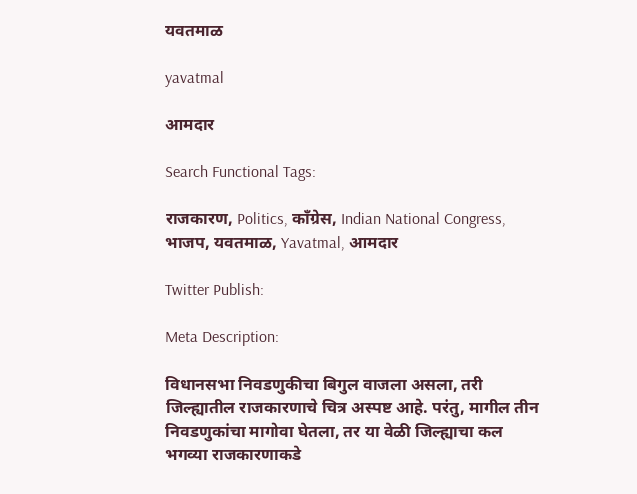यवतमाळ

yavatmal

आमदार

Search Functional Tags:

राजकारण, Politics, काँग्रेस, Indian National Congress, भाजप, यवतमाळ, Yavatmal, आमदार

Twitter Publish:

Meta Description:

विधानसभा निवडणुकीचा बिगुल वाजला असला, तरी जिल्ह्यातील राजकारणाचे चित्र अस्पष्ट आहे. परंतु, मागील तीन निवडणुकांचा मागोवा घेतला, तर या वेळी जिल्ह्याचा कल भगव्या राजकारणाकडे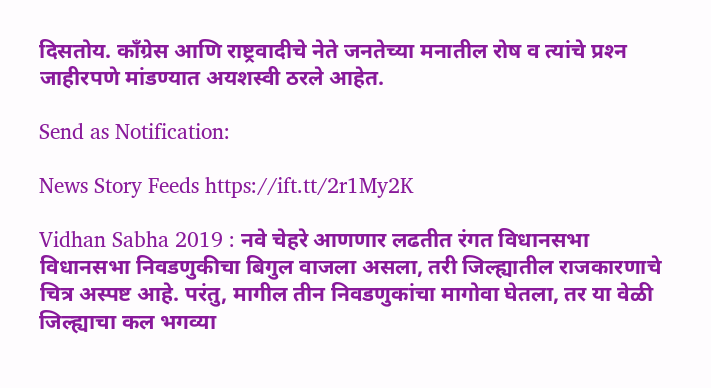दिसतोय. काँग्रेस आणि राष्ट्रवादीचे नेते जनतेच्या मनातील रोष व त्यांचे प्रश्‍न जाहीरपणे मांडण्यात अयशस्वी ठरले आहेत.

Send as Notification:

News Story Feeds https://ift.tt/2r1My2K

Vidhan Sabha 2019 : नवे चेहरे आणणार लढतीत रंगत विधानसभा   विधानसभा निवडणुकीचा बिगुल वाजला असला, तरी जिल्ह्यातील राजकारणाचे चित्र अस्पष्ट आहे. परंतु, मागील तीन निवडणुकांचा मागोवा घेतला, तर या वेळी जिल्ह्याचा कल भगव्या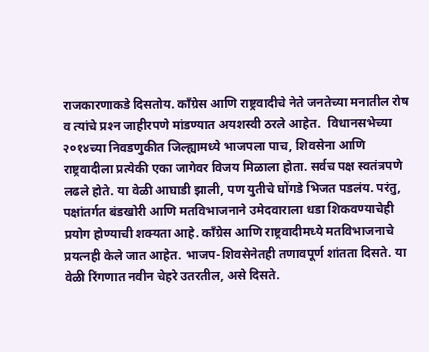राजकारणाकडे दिसतोय. काँग्रेस आणि राष्ट्रवादीचे नेते जनतेच्या मनातील रोष व त्यांचे प्रश्‍न जाहीरपणे मांडण्यात अयशस्वी ठरले आहेत.  विधानसभेच्या २०१४च्या निवडणुकीत जिल्ह्यामध्ये भाजपला पाच, शिवसेना आणि राष्ट्रवादीला प्रत्येकी एका जागेवर विजय मिळाला होता. सर्वच पक्ष स्वतंत्रपणे लढले होते. या वेळी आघाडी झाली, पण युतीचे घोंगडे भिजत पडलंय. परंतु, पक्षांतर्गत बंडखोरी आणि मतविभाजनाने उमेदवाराला धडा शिकवण्याचेही प्रयोग होण्याची शक्‍यता आहे. काँग्रेस आणि राष्ट्रवादीमध्ये मतविभाजनाचे प्रयत्नही केले जात आहेत. भाजप-शिवसेनेतही तणावपूर्ण शांतता दिसते. या वेळी रिंगणात नवीन चेहरे उतरतील, असे दिसते.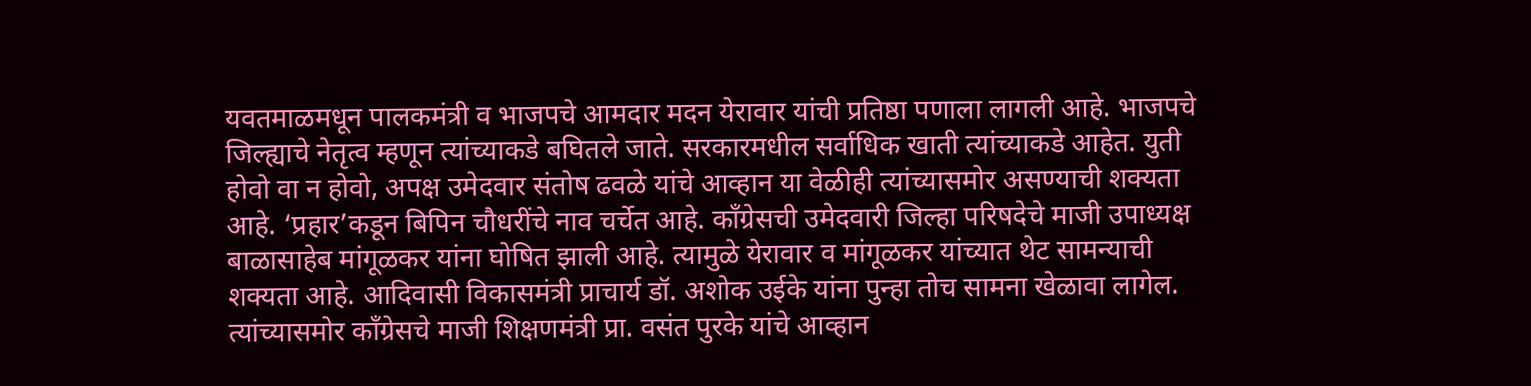यवतमाळमधून पालकमंत्री व भाजपचे आमदार मदन येरावार यांची प्रतिष्ठा पणाला लागली आहे. भाजपचे जिल्ह्याचे नेतृत्व म्हणून त्यांच्याकडे बघितले जाते. सरकारमधील सर्वाधिक खाती त्यांच्याकडे आहेत. युती होवो वा न होवो, अपक्ष उमेदवार संतोष ढवळे यांचे आव्हान या वेळीही त्यांच्यासमोर असण्याची शक्‍यता आहे. ‘प्रहार’कडून बिपिन चौधरींचे नाव चर्चेत आहे. काँग्रेसची उमेदवारी जिल्हा परिषदेचे माजी उपाध्यक्ष बाळासाहेब मांगूळकर यांना घोषित झाली आहे. त्यामुळे येरावार व मांगूळकर यांच्यात थेट सामन्याची शक्यता आहे. आदिवासी विकासमंत्री प्राचार्य डॉ. अशोक उईके यांना पुन्हा तोच सामना खेळावा लागेल. त्यांच्यासमोर काँग्रेसचे माजी शिक्षणमंत्री प्रा. वसंत पुरके यांचे आव्हान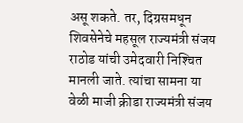असू शकते. तर, दिग्रसमधून शिवसेनेचे महसूल राज्यमंत्री संजय राठोड यांची उमेदवारी निश्‍चित मानली जाते. त्यांचा सामना या वेळी माजी क्रीडा राज्यमंत्री संजय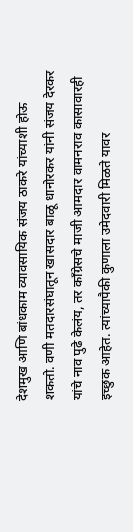देशमुख आणि बांधकाम व्यावसायिक संजय ठाकरे यांच्याशी होऊ शकतो. वणी मतदारसंघातून खासदार बाळू धानोरकर यांनी संजय देरकर यांचे नाव पुढे केलंय, तर काँग्रेसचे माजी आमदार वामनराव कासावारही इच्छुक आहेत. त्यांच्यापैकी कुणाला उमेदवारी मिळते यावर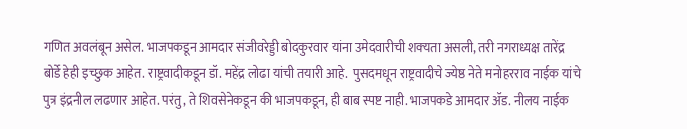गणित अवलंबून असेल. भाजपकडून आमदार संजीवरेड्डी बोदकुरवार यांना उमेदवारीची शक्‍यता असली, तरी नगराध्यक्ष तारेंद्र बोर्डे हेही इच्छुक आहेत. राष्ट्रवादीकडून डॉ. महेंद्र लोढा यांची तयारी आहे.  पुसदमधून राष्ट्रवादीचे ज्येष्ठ नेते मनोहरराव नाईक यांचे पुत्र इंद्रनील लढणार आहेत. परंतु, ते शिवसेनेकडून की भाजपकडून, ही बाब स्पष्ट नाही. भाजपकडे आमदार ॲड. नीलय नाईक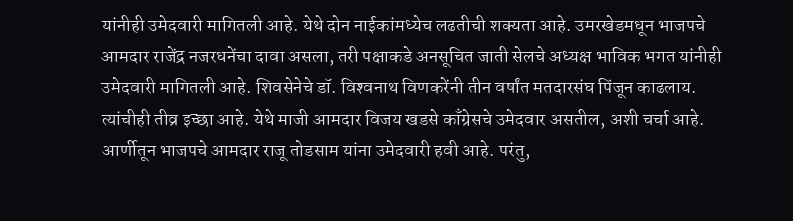यांनीही उमेदवारी मागितली आहे. येथे दोन नाईकांमध्येच लढतीची शक्‍यता आहे. उमरखेडमधून भाजपचे आमदार राजेंद्र नजरधनेंचा दावा असला, तरी पक्षाकडे अनसूचित जाती सेलचे अध्यक्ष भाविक भगत यांनीही उमेदवारी मागितली आहे. शिवसेनेचे डॉ. विश्‍वनाथ विणकरेंनी तीन वर्षांत मतदारसंघ पिंजून काढलाय. त्यांचीही तीव्र इच्छा आहे. येथे माजी आमदार विजय खडसे काँग्रेसचे उमेदवार असतील, अशी चर्चा आहे.  आर्णीतून भाजपचे आमदार राजू तोडसाम यांना उमेदवारी हवी आहे. परंतु,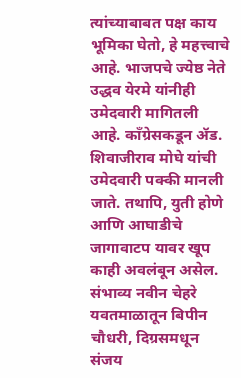त्यांच्याबाबत पक्ष काय भूमिका घेतो, हे महत्त्वाचे आहे. भाजपचे ज्येष्ठ नेते उद्धव येरमे यांनीही उमेदवारी मागितली आहे. काँग्रेसकडून ॲड. शिवाजीराव मोघे यांची उमेदवारी पक्की मानली जाते. तथापि, युती होणे आणि आघाडीचे जागावाटप यावर खूप काही अवलंबून असेल. संभाव्य नवीन चेहरे यवतमाळातून बिपीन चौधरी, दिग्रसमधून संजय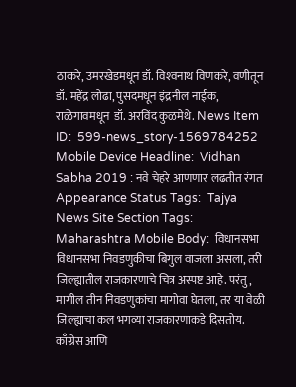ठाकरे, उमरखेडमधून डॉ. विश्‍वनाथ विणकरे, वणीतून डॉ. महेंद्र लोढा, पुसदमधून इंद्रनील नाईक, राळेगावमधून  डॉ. अरविंद कुळमेथे. News Item ID:  599-news_story-1569784252 Mobile Device Headline:  Vidhan Sabha 2019 : नवे चेहरे आणणार लढतीत रंगत Appearance Status Tags:  Tajya News Site Section Tags:  Maharashtra Mobile Body:  विधानसभा   विधानसभा निवडणुकीचा बिगुल वाजला असला, तरी जिल्ह्यातील राजकारणाचे चित्र अस्पष्ट आहे. परंतु, मागील तीन निवडणुकांचा मागोवा घेतला, तर या वेळी जिल्ह्याचा कल भगव्या राजकारणाकडे दिसतोय. काँग्रेस आणि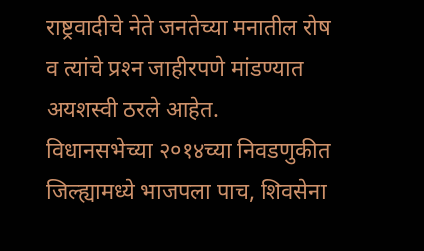राष्ट्रवादीचे नेते जनतेच्या मनातील रोष व त्यांचे प्रश्‍न जाहीरपणे मांडण्यात अयशस्वी ठरले आहेत.  विधानसभेच्या २०१४च्या निवडणुकीत जिल्ह्यामध्ये भाजपला पाच, शिवसेना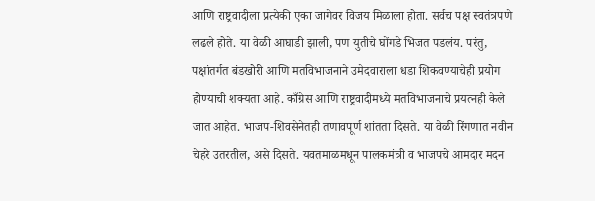आणि राष्ट्रवादीला प्रत्येकी एका जागेवर विजय मिळाला होता. सर्वच पक्ष स्वतंत्रपणे लढले होते. या वेळी आघाडी झाली, पण युतीचे घोंगडे भिजत पडलंय. परंतु, पक्षांतर्गत बंडखोरी आणि मतविभाजनाने उमेदवाराला धडा शिकवण्याचेही प्रयोग होण्याची शक्‍यता आहे. काँग्रेस आणि राष्ट्रवादीमध्ये मतविभाजनाचे प्रयत्नही केले जात आहेत. भाजप-शिवसेनेतही तणावपूर्ण शांतता दिसते. या वेळी रिंगणात नवीन चेहरे उतरतील, असे दिसते. यवतमाळमधून पालकमंत्री व भाजपचे आमदार मदन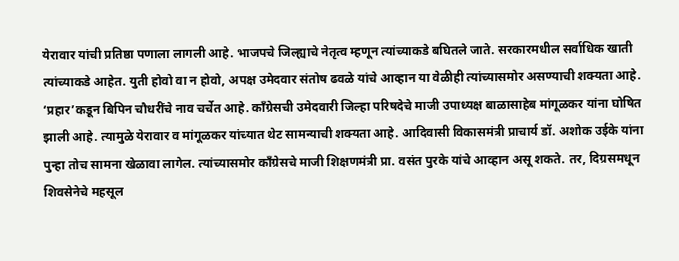येरावार यांची प्रतिष्ठा पणाला लागली आहे. भाजपचे जिल्ह्याचे नेतृत्व म्हणून त्यांच्याकडे बघितले जाते. सरकारमधील सर्वाधिक खाती त्यांच्याकडे आहेत. युती होवो वा न होवो, अपक्ष उमेदवार संतोष ढवळे यांचे आव्हान या वेळीही त्यांच्यासमोर असण्याची शक्‍यता आहे. ‘प्रहार’कडून बिपिन चौधरींचे नाव चर्चेत आहे. काँग्रेसची उमेदवारी जिल्हा परिषदेचे माजी उपाध्यक्ष बाळासाहेब मांगूळकर यांना घोषित झाली आहे. त्यामुळे येरावार व मांगूळकर यांच्यात थेट सामन्याची शक्यता आहे. आदिवासी विकासमंत्री प्राचार्य डॉ. अशोक उईके यांना पुन्हा तोच सामना खेळावा लागेल. त्यांच्यासमोर काँग्रेसचे माजी शिक्षणमंत्री प्रा. वसंत पुरके यांचे आव्हान असू शकते. तर, दिग्रसमधून शिवसेनेचे महसूल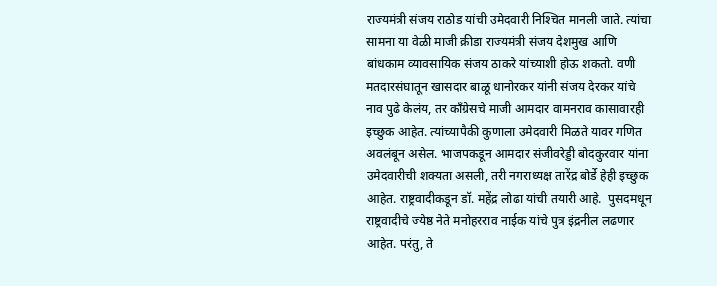राज्यमंत्री संजय राठोड यांची उमेदवारी निश्‍चित मानली जाते. त्यांचा सामना या वेळी माजी क्रीडा राज्यमंत्री संजय देशमुख आणि बांधकाम व्यावसायिक संजय ठाकरे यांच्याशी होऊ शकतो. वणी मतदारसंघातून खासदार बाळू धानोरकर यांनी संजय देरकर यांचे नाव पुढे केलंय, तर काँग्रेसचे माजी आमदार वामनराव कासावारही इच्छुक आहेत. त्यांच्यापैकी कुणाला उमेदवारी मिळते यावर गणित अवलंबून असेल. भाजपकडून आमदार संजीवरेड्डी बोदकुरवार यांना उमेदवारीची शक्‍यता असली, तरी नगराध्यक्ष तारेंद्र बोर्डे हेही इच्छुक आहेत. राष्ट्रवादीकडून डॉ. महेंद्र लोढा यांची तयारी आहे.  पुसदमधून राष्ट्रवादीचे ज्येष्ठ नेते मनोहरराव नाईक यांचे पुत्र इंद्रनील लढणार आहेत. परंतु, ते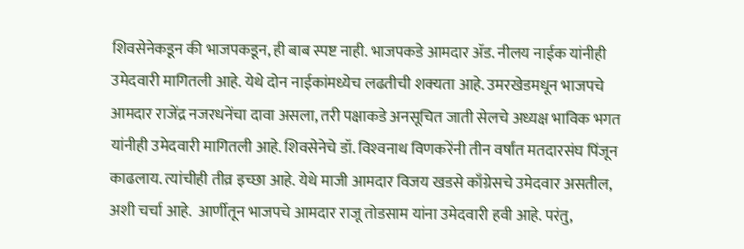शिवसेनेकडून की भाजपकडून, ही बाब स्पष्ट नाही. भाजपकडे आमदार ॲड. नीलय नाईक यांनीही उमेदवारी मागितली आहे. येथे दोन नाईकांमध्येच लढतीची शक्‍यता आहे. उमरखेडमधून भाजपचे आमदार राजेंद्र नजरधनेंचा दावा असला, तरी पक्षाकडे अनसूचित जाती सेलचे अध्यक्ष भाविक भगत यांनीही उमेदवारी मागितली आहे. शिवसेनेचे डॉ. विश्‍वनाथ विणकरेंनी तीन वर्षांत मतदारसंघ पिंजून काढलाय. त्यांचीही तीव्र इच्छा आहे. येथे माजी आमदार विजय खडसे काँग्रेसचे उमेदवार असतील, अशी चर्चा आहे.  आर्णीतून भाजपचे आमदार राजू तोडसाम यांना उमेदवारी हवी आहे. परंतु,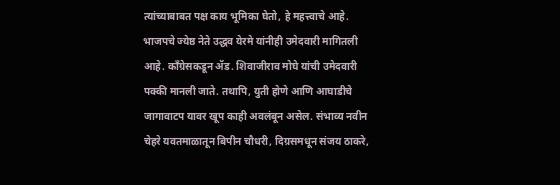त्यांच्याबाबत पक्ष काय भूमिका घेतो, हे महत्त्वाचे आहे. भाजपचे ज्येष्ठ नेते उद्धव येरमे यांनीही उमेदवारी मागितली आहे. काँग्रेसकडून ॲड. शिवाजीराव मोघे यांची उमेदवारी पक्की मानली जाते. तथापि, युती होणे आणि आघाडीचे जागावाटप यावर खूप काही अवलंबून असेल. संभाव्य नवीन चेहरे यवतमाळातून बिपीन चौधरी, दिग्रसमधून संजय ठाकरे,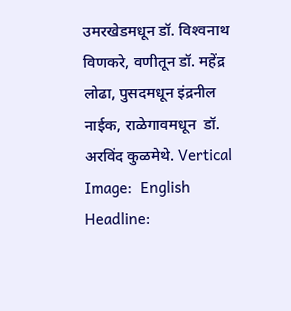उमरखेडमधून डॉ. विश्‍वनाथ विणकरे, वणीतून डॉ. महेंद्र लोढा, पुसदमधून इंद्रनील नाईक, राळेगावमधून  डॉ. अरविंद कुळमेथे. Vertical Image:  English Headline: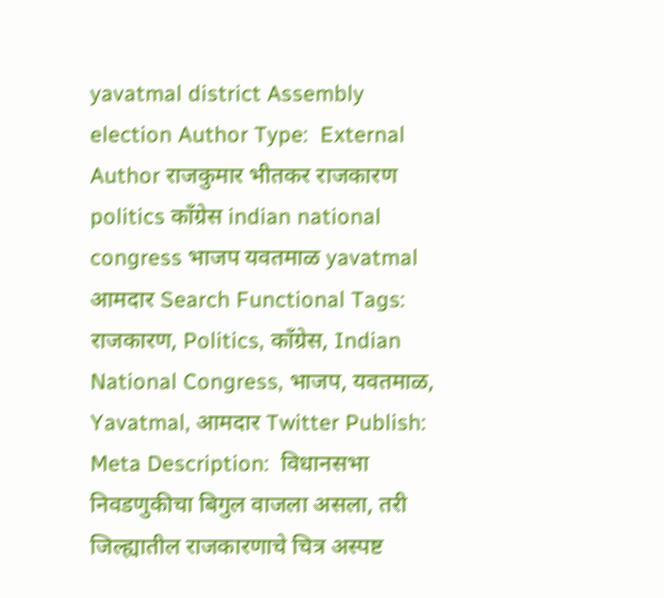yavatmal district Assembly election Author Type:  External Author राजकुमार भीतकर राजकारण politics काँग्रेस indian national congress भाजप यवतमाळ yavatmal आमदार Search Functional Tags:  राजकारण, Politics, काँग्रेस, Indian National Congress, भाजप, यवतमाळ, Yavatmal, आमदार Twitter Publish:  Meta Description:  विधानसभा निवडणुकीचा बिगुल वाजला असला, तरी जिल्ह्यातील राजकारणाचे चित्र अस्पष्ट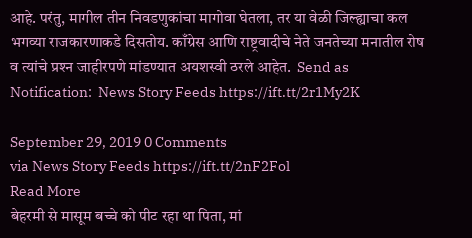आहे. परंतु, मागील तीन निवडणुकांचा मागोवा घेतला, तर या वेळी जिल्ह्याचा कल भगव्या राजकारणाकडे दिसतोय. काँग्रेस आणि राष्ट्रवादीचे नेते जनतेच्या मनातील रोष व त्यांचे प्रश्‍न जाहीरपणे मांडण्यात अयशस्वी ठरले आहेत.  Send as Notification:  News Story Feeds https://ift.tt/2r1My2K

September 29, 2019 0 Comments
via News Story Feeds https://ift.tt/2nF2Fol
Read More
बेहरमी से मासूम बच्चे को पीट रहा था पिता, मां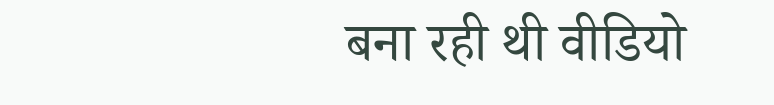बना रही थी वीडियो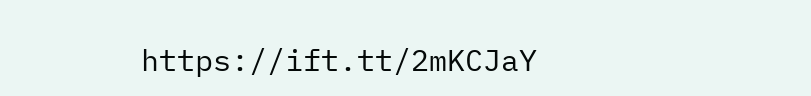https://ift.tt/2mKCJaY